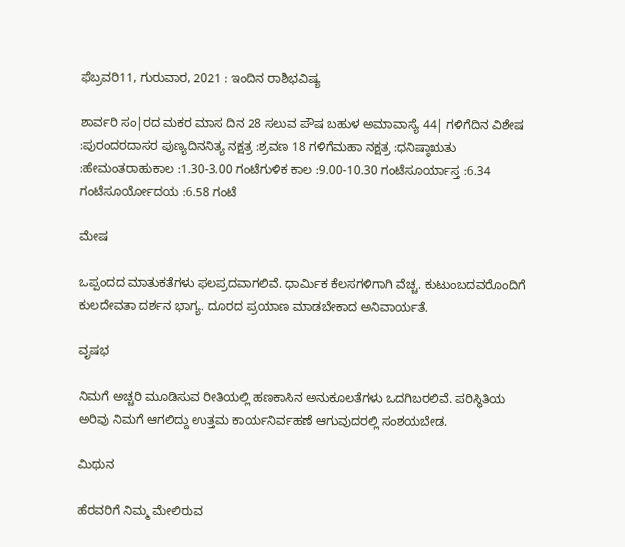ಫೆಬ್ರವರಿ11, ಗುರುವಾರ, 2021 : ಇಂದಿನ ರಾಶಿಭವಿಷ್ಯ

ಶಾರ್ವರಿ ಸಂ|ರದ ಮಕರ ಮಾಸ ದಿನ 28 ಸಲುವ ಪೌಷ ಬಹುಳ ಅಮಾವಾಸ್ಯೆ 44| ಗಳಿಗೆದಿನ ವಿಶೇಷ :ಪುರಂದರದಾಸರ ಪುಣ್ಯದಿನನಿತ್ಯ ನಕ್ಷತ್ರ :ಶ್ರವಣ 18 ಗಳಿಗೆಮಹಾ ನಕ್ಷತ್ರ :ಧನಿಷ್ಠಾಋತು :ಹೇಮಂತರಾಹುಕಾಲ :1.30-3.00 ಗಂಟೆಗುಳಿಕ ಕಾಲ :9.00-10.30 ಗಂಟೆಸೂರ್ಯಾಸ್ತ :6.34 ಗಂಟೆಸೂರ್ಯೋದಯ :6.58 ಗಂಟೆ

ಮೇಷ

ಒಪ್ಪಂದದ ಮಾತುಕತೆಗಳು ಫಲಪ್ರದವಾಗಲಿವೆ. ಧಾರ್ಮಿಕ ಕೆಲಸಗಳಿಗಾಗಿ ವೆಚ್ಚ. ಕುಟುಂಬದವರೊಂದಿಗೆ ಕುಲದೇವತಾ ದರ್ಶನ ಭಾಗ್ಯ. ದೂರದ ಪ್ರಯಾಣ ಮಾಡಬೇಕಾದ ಅನಿವಾರ್ಯತೆ.

ವೃಷಭ

ನಿಮಗೆ ಅಚ್ಚರಿ ಮೂಡಿಸುವ ರೀತಿಯಲ್ಲಿ ಹಣಕಾಸಿನ ಅನುಕೂಲತೆಗಳು ಒದಗಿಬರಲಿವೆ. ಪರಿಸ್ಥಿತಿಯ ಅರಿವು ನಿಮಗೆ ಆಗಲಿದ್ದು ಉತ್ತಮ ಕಾರ್ಯನಿರ್ವಹಣೆ ಆಗುವುದರಲ್ಲಿ ಸಂಶಯಬೇಡ.

ಮಿಥುನ

ಹೆರವರಿಗೆ ನಿಮ್ಮ ಮೇಲಿರುವ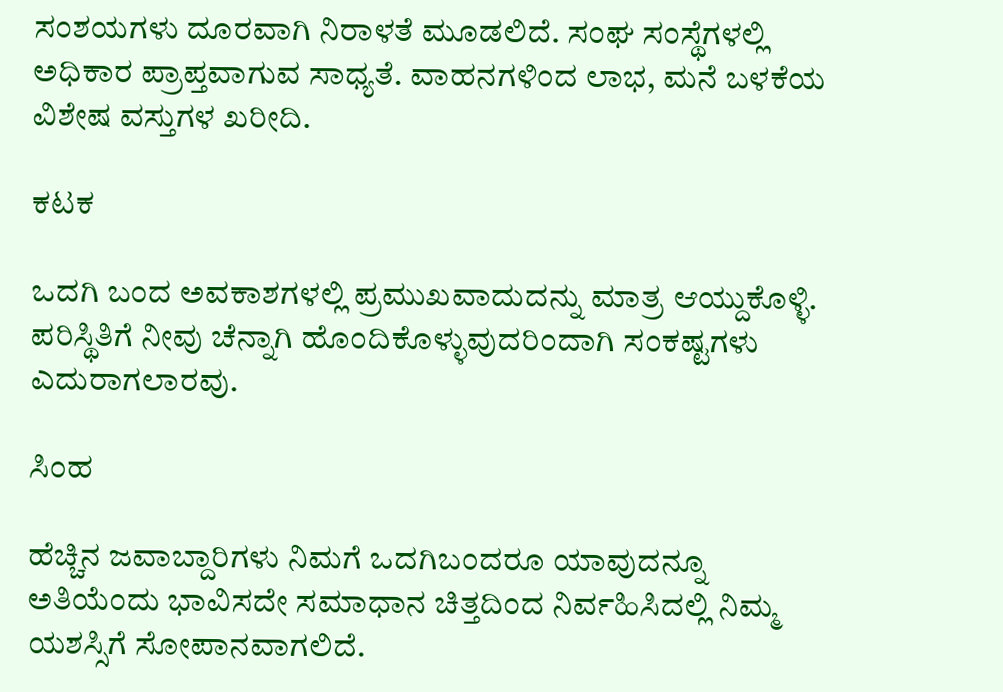ಸಂಶಯಗಳು ದೂರವಾಗಿ ನಿರಾಳತೆ ಮೂಡಲಿದೆ. ಸಂಘ ಸಂಸ್ಥೆಗಳಲ್ಲಿ ಅಧಿಕಾರ ಪ್ರಾಪ್ತವಾಗುವ ಸಾಧ್ಯತೆ. ವಾಹನಗಳಿಂದ ಲಾಭ, ಮನೆ ಬಳಕೆಯ ವಿಶೇಷ ವಸ್ತುಗಳ ಖರೀದಿ.

ಕಟಕ

ಒದಗಿ ಬಂದ ಅವಕಾಶಗಳಲ್ಲಿ ಪ್ರಮುಖವಾದುದನ್ನು ಮಾತ್ರ ಆಯ್ದುಕೊಳ್ಳಿ. ಪರಿಸ್ಥಿತಿಗೆ ನೀವು ಚೆನ್ನಾಗಿ ಹೊಂದಿಕೊಳ್ಳುವುದರಿಂದಾಗಿ ಸಂಕಷ್ಟಗಳು ಎದುರಾಗಲಾರವು.

ಸಿಂಹ

ಹೆಚ್ಚಿನ ಜವಾಬ್ದಾರಿಗಳು ನಿಮಗೆ ಒದಗಿಬಂದರೂ ಯಾವುದನ್ನೂ ಅತಿಯೆಂದು ಭಾವಿಸದೇ ಸಮಾಧಾನ ಚಿತ್ತದಿಂದ ನಿರ್ವಹಿಸಿದಲ್ಲಿ ನಿಮ್ಮ ಯಶಸ್ಸಿಗೆ ಸೋಪಾನವಾಗಲಿದೆ.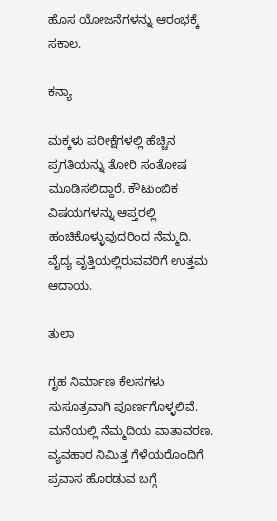ಹೊಸ ಯೋಜನೆಗಳನ್ನು ಆರಂಭಕ್ಕೆ ಸಕಾಲ.

ಕನ್ಯಾ

ಮಕ್ಕಳು ಪರೀಕ್ಷೆಗಳಲ್ಲಿ ಹೆಚ್ಚಿನ ಪ್ರಗತಿಯನ್ನು ತೋರಿ ಸಂತೋಷ ಮೂಡಿಸಲಿದ್ದಾರೆ. ಕೌಟುಂಬಿಕ ವಿಷಯಗಳನ್ನು ಆಪ್ತರಲ್ಲಿ ಹಂಚಿಕೊಳ್ಳುವುದರಿಂದ ನೆಮ್ಮದಿ. ವೈದ್ಯ ವೃತ್ತಿಯಲ್ಲಿರುವವರಿಗೆ ಉತ್ತಮ ಆದಾಯ.

ತುಲಾ

ಗೃಹ ನಿರ್ಮಾಣ ಕೆಲಸಗಳು ಸುಸೂತ್ರವಾಗಿ ಪೂರ್ಣಗೊಳ್ಳಲಿವೆ. ಮನೆಯಲ್ಲಿ ನೆಮ್ಮದಿಯ ವಾತಾವರಣ. ವ್ಯವಹಾರ ನಿಮಿತ್ತ ಗೆಳೆಯರೊಂದಿಗೆ ಪ್ರವಾಸ ಹೊರಡುವ ಬಗ್ಗೆ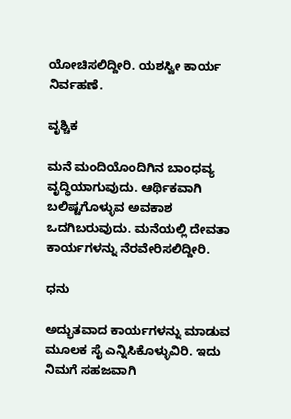ಯೋಚಿಸಲಿದ್ದೀರಿ. ಯಶಸ್ವೀ ಕಾರ್ಯ ನಿರ್ವಹಣೆ.

ವೃಶ್ಚಿಕ

ಮನೆ ಮಂದಿಯೊಂದಿಗಿನ ಬಾಂಧವ್ಯ ವೃದ್ಧಿಯಾಗುವುದು. ಆರ್ಥಿಕವಾಗಿ ಬಲಿಷ್ಟಗೊಳ್ಳುವ ಅವಕಾಶ ಒದಗಿಬರುವುದು. ಮನೆಯಲ್ಲಿ ದೇವತಾ ಕಾರ್ಯಗಳನ್ನು ನೆರವೇರಿಸಲಿದ್ದೀರಿ.

ಧನು

ಅದ್ಭುತವಾದ ಕಾರ್ಯಗಳನ್ನು ಮಾಡುವ ಮೂಲಕ ಸೈ ಎನ್ನಿಸಿಕೊಳ್ಳುವಿರಿ. ಇದು ನಿಮಗೆ ಸಹಜವಾಗಿ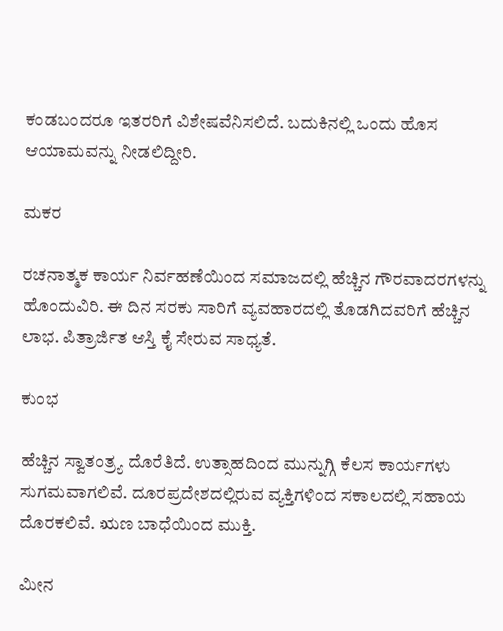ಕಂಡಬಂದರೂ ಇತರರಿಗೆ ವಿಶೇಷವೆನಿಸಲಿದೆ. ಬದುಕಿನಲ್ಲಿ ಒಂದು ಹೊಸ ಆಯಾಮವನ್ನು ನೀಡಲಿದ್ದೀರಿ.

ಮಕರ

ರಚನಾತ್ಮಕ ಕಾರ್ಯ ನಿರ್ವಹಣೆಯಿಂದ ಸಮಾಜದಲ್ಲಿ ಹೆಚ್ಚಿನ ಗೌರವಾದರಗಳನ್ನು ಹೊಂದುವಿರಿ. ಈ ದಿನ ಸರಕು ಸಾರಿಗೆ ವ್ಯವಹಾರದಲ್ಲಿ ತೊಡಗಿದವರಿಗೆ ಹೆಚ್ಚಿನ ಲಾಭ. ಪಿತ್ರಾರ್ಜಿತ ಆಸ್ತಿ ಕೈ ಸೇರುವ ಸಾಧ್ಯತೆ.

ಕುಂಭ

ಹೆಚ್ಚಿನ ಸ್ವಾತಂತ್ರ್ಯ ದೊರೆತಿದೆ. ಉತ್ಸಾಹದಿಂದ ಮುನ್ನುಗ್ಗಿ ಕೆಲಸ ಕಾರ್ಯಗಳು ಸುಗಮವಾಗಲಿವೆ. ದೂರಪ್ರದೇಶದಲ್ಲಿರುವ ವ್ಯಕ್ತಿಗಳಿಂದ ಸಕಾಲದಲ್ಲಿ ಸಹಾಯ ದೊರಕಲಿವೆ. ಋಣ ಬಾಧೆಯಿಂದ ಮುಕ್ತಿ.

ಮೀನ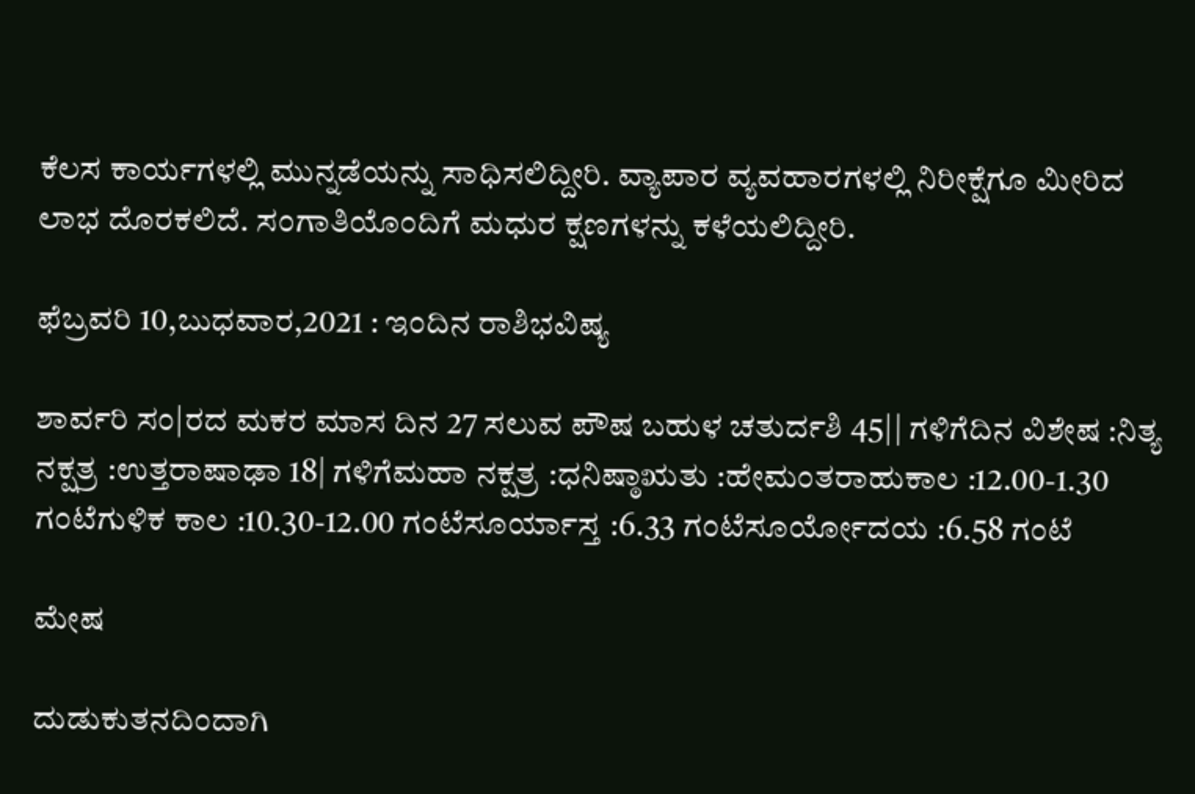ಕೆಲಸ ಕಾರ್ಯಗಳಲ್ಲಿ ಮುನ್ನಡೆಯನ್ನು ಸಾಧಿಸಲಿದ್ದೀರಿ. ವ್ಯಾಪಾರ ವ್ಯವಹಾರಗಳಲ್ಲಿ ನಿರೀಕ್ಷೆಗೂ ಮೀರಿದ ಲಾಭ ದೊರಕಲಿದೆ. ಸಂಗಾತಿಯೊಂದಿಗೆ ಮಧುರ ಕ್ಷಣಗಳನ್ನು ಕಳೆಯಲಿದ್ದೀರಿ.

ಫೆಬ್ರವರಿ 10,ಬುಧವಾರ,2021 : ಇಂದಿನ ರಾಶಿಭವಿಷ್ಯ

ಶಾರ್ವರಿ ಸಂ|ರದ ಮಕರ ಮಾಸ ದಿನ 27 ಸಲುವ ಪೌಷ ಬಹುಳ ಚತುರ್ದಶಿ 45|| ಗಳಿಗೆದಿನ ವಿಶೇಷ :ನಿತ್ಯ ನಕ್ಷತ್ರ :ಉತ್ತರಾಷಾಢಾ 18| ಗಳಿಗೆಮಹಾ ನಕ್ಷತ್ರ :ಧನಿಷ್ಠಾಋತು :ಹೇಮಂತರಾಹುಕಾಲ :12.00-1.30 ಗಂಟೆಗುಳಿಕ ಕಾಲ :10.30-12.00 ಗಂಟೆಸೂರ್ಯಾಸ್ತ :6.33 ಗಂಟೆಸೂರ್ಯೋದಯ :6.58 ಗಂಟೆ

ಮೇಷ

ದುಡುಕುತನದಿಂದಾಗಿ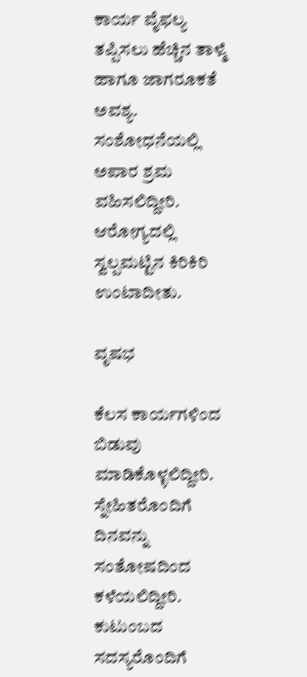ಕಾರ್ಯ ವೈಫಲ್ಯ ತಪ್ಪಿಸಲು ಹೆಚ್ಚಿನ ತಾಳ್ಮೆ ಹಾಗೂ ಜಾಗರೂಕತೆ ಅವಶ್ಯ. ಸಂಶೋಧನೆಯಲ್ಲಿ ಅಪಾರ ಶ್ರಮ ವಹಿಸಲಿದ್ದೀರಿ. ಆರೋಗ್ಯದಲ್ಲಿ ಸ್ವಲ್ಪಮಟ್ಟಿನ ಕಿರಿಕಿರಿ ಉಂಟಾದೀತು.

ವೃಷಭ

ಕೆಲಸ ಕಾರ್ಯಗಳಿಂದ ಬಿಡುವು ಮಾಡಿಕೊಳ್ಳಲಿದ್ದೀರಿ. ಸ್ನೇಹಿತರೊಂದಿಗೆ ದಿನವನ್ನು ಸಂತೋಷದಿಂದ ಕಳೆಯಲಿದ್ದೀರಿ. ಕುಟುಂಬದ ಸದಸ್ಯರೊಂದಿಗೆ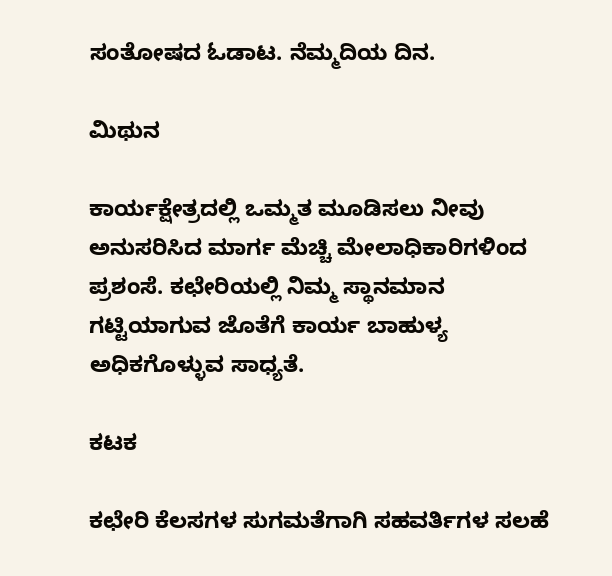ಸಂತೋಷದ ಓಡಾಟ. ನೆಮ್ಮದಿಯ ದಿನ.

ಮಿಥುನ

ಕಾರ್ಯಕ್ಷೇತ್ರದಲ್ಲಿ ಒಮ್ಮತ ಮೂಡಿಸಲು ನೀವು ಅನುಸರಿಸಿದ ಮಾರ್ಗ ಮೆಚ್ಚಿ ಮೇಲಾಧಿಕಾರಿಗಳಿಂದ ಪ್ರಶಂಸೆ. ಕಛೇರಿಯಲ್ಲಿ ನಿಮ್ಮ ಸ್ಥಾನಮಾನ ಗಟ್ಟಿಯಾಗುವ ಜೊತೆಗೆ ಕಾರ್ಯ ಬಾಹುಳ್ಯ ಅಧಿಕಗೊಳ್ಳುವ ಸಾಧ್ಯತೆ.

ಕಟಕ

ಕಛೇರಿ ಕೆಲಸಗಳ ಸುಗಮತೆಗಾಗಿ ಸಹವರ್ತಿಗಳ ಸಲಹೆ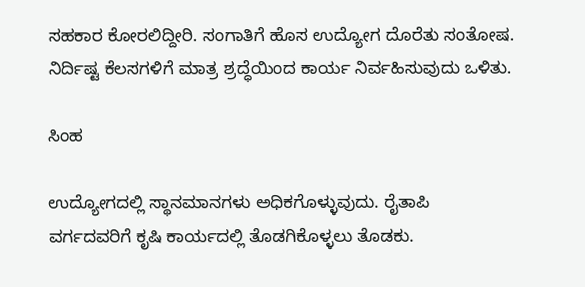ಸಹಕಾರ ಕೋರಲಿದ್ದೀರಿ. ಸಂಗಾತಿಗೆ ಹೊಸ ಉದ್ಯೋಗ ದೊರೆತು ಸಂತೋಷ. ನಿರ್ದಿಷ್ಟ ಕೆಲಸಗಳಿಗೆ ಮಾತ್ರ ಶ್ರದ್ಧೆಯಿಂದ ಕಾರ್ಯ ನಿರ್ವಹಿಸುವುದು ಒಳಿತು.

ಸಿಂಹ

ಉದ್ಯೋಗದಲ್ಲಿ ಸ್ಥಾನಮಾನಗಳು ಅಧಿಕಗೊಳ್ಳುವುದು. ರೈತಾಪಿ ವರ್ಗದವರಿಗೆ ಕೃಷಿ ಕಾರ್ಯದಲ್ಲಿ ತೊಡಗಿಕೊಳ್ಳಲು ತೊಡಕು.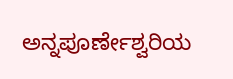ಅನ್ನಪೂರ್ಣೇಶ್ವರಿಯ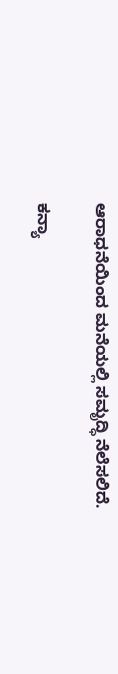ಆರಾಧನೆಯಿಂದ ಮನೆಯಲ್ಲಿ ಸಮೃದ್ಧಿ ನೆಲೆಸಲಿದೆ.

ಕನ್ಯಾ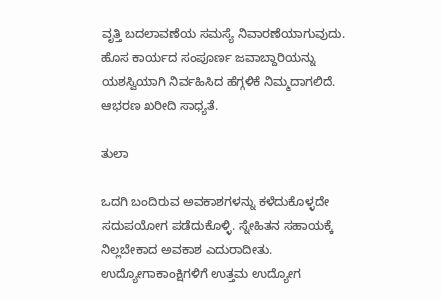ವೃತ್ತಿ ಬದಲಾವಣೆಯ ಸಮಸ್ಯೆ ನಿವಾರಣೆಯಾಗುವುದು. ಹೊಸ ಕಾರ್ಯದ ಸಂಪೂರ್ಣ ಜವಾಬ್ದಾರಿಯನ್ನು ಯಶಸ್ವಿಯಾಗಿ ನಿರ್ವಹಿಸಿದ ಹೆಗ್ಗಳಿಕೆ ನಿಮ್ಮದಾಗಲಿದೆ. ಆಭರಣ ಖರೀದಿ ಸಾಧ್ಯತೆ.

ತುಲಾ

ಒದಗಿ ಬಂದಿರುವ ಅವಕಾಶಗಳನ್ನು ಕಳೆದುಕೊಳ್ಳದೇ ಸದುಪಯೋಗ ಪಡೆದುಕೊಳ್ಳಿ. ಸ್ನೇಹಿತನ ಸಹಾಯಕ್ಕೆ ನಿಲ್ಲಬೇಕಾದ ಅವಕಾಶ ಎದುರಾದೀತು. ಉದ್ಯೋಗಾಕಾಂಕ್ಷಿಗಳಿಗೆ ಉತ್ತಮ ಉದ್ಯೋಗ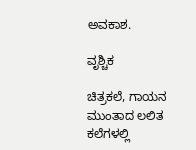ಅವಕಾಶ.

ವೃಶ್ಚಿಕ

ಚಿತ್ರಕಲೆ, ಗಾಯನ ಮುಂತಾದ ಲಲಿತ ಕಲೆಗಳಲ್ಲಿ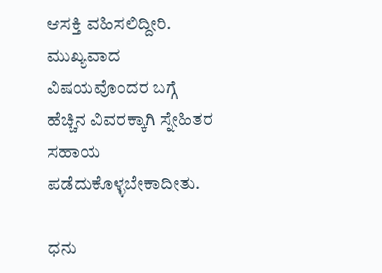ಆಸಕ್ತಿ ವಹಿಸಲಿದ್ದೀರಿ. ಮುಖ್ಯವಾದ ವಿಷಯವೊಂದರ ಬಗ್ಗೆ ಹೆಚ್ಚಿನ ವಿವರಕ್ಕಾಗಿ ಸ್ನೇಹಿತರ ಸಹಾಯ ಪಡೆದುಕೊಳ್ಳಬೇಕಾದೀತು.

ಧನು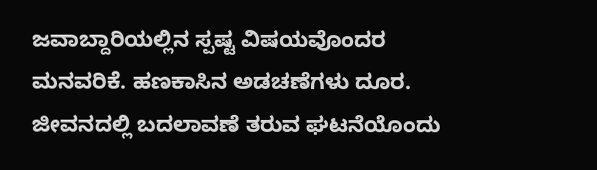ಜವಾಬ್ದಾರಿಯಲ್ಲಿನ ಸ್ಪಷ್ಟ ವಿಷಯವೊಂದರ ಮನವರಿಕೆ. ಹಣಕಾಸಿನ ಅಡಚಣೆಗಳು ದೂರ. ಜೀವನದಲ್ಲಿ ಬದಲಾವಣೆ ತರುವ ಘಟನೆಯೊಂದು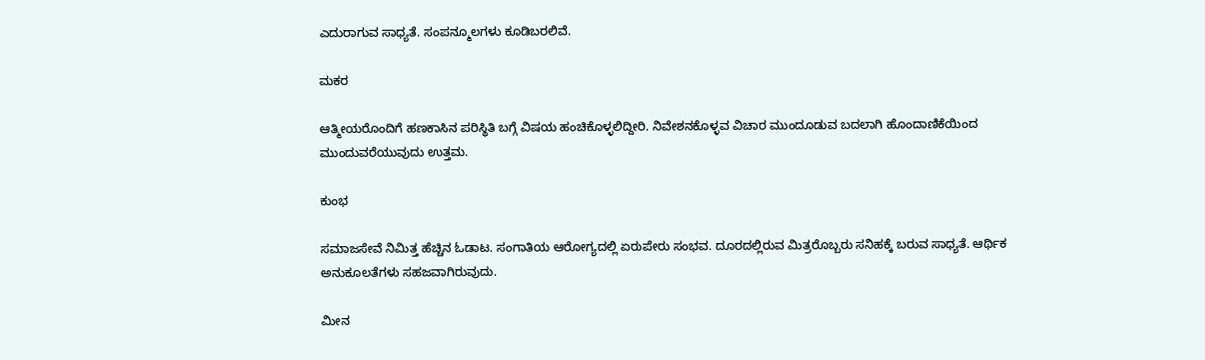ಎದುರಾಗುವ ಸಾಧ್ಯತೆ. ಸಂಪನ್ಮೂಲಗಳು ಕೂಡಿಬರಲಿವೆ.

ಮಕರ

ಆತ್ಮೀಯರೊಂದಿಗೆ ಹಣಕಾಸಿನ ಪರಿಸ್ಥಿತಿ ಬಗ್ಗೆ ವಿಷಯ ಹಂಚಿಕೊಳ್ಳಲಿದ್ದೀರಿ. ನಿವೇಶನಕೊಳ್ಳವ ವಿಚಾರ ಮುಂದೂಡುವ ಬದಲಾಗಿ ಹೊಂದಾಣಿಕೆಯಿಂದ ಮುಂದುವರೆಯುವುದು ಉತ್ತಮ.

ಕುಂಭ

ಸಮಾಜಸೇವೆ ನಿಮಿತ್ತ ಹೆಚ್ಚಿನ ಓಡಾಟ. ಸಂಗಾತಿಯ ಆರೋಗ್ಯದಲ್ಲಿ ಏರುಪೇರು ಸಂಭವ. ದೂರದಲ್ಲಿರುವ ಮಿತ್ರರೊಬ್ಬರು ಸನಿಹಕ್ಕೆ ಬರುವ ಸಾಧ್ಯತೆ. ಆರ್ಥಿಕ ಅನುಕೂಲತೆಗಳು ಸಹಜವಾಗಿರುವುದು.

ಮೀನ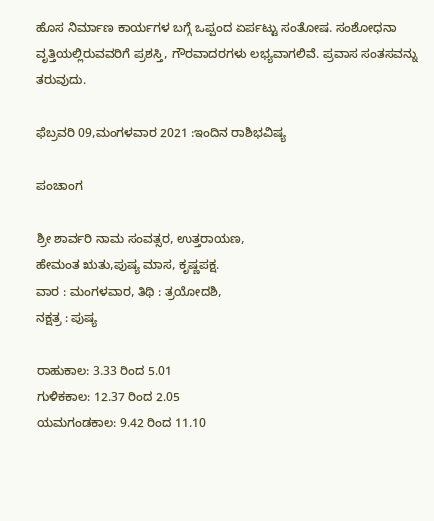ಹೊಸ ನಿರ್ಮಾಣ ಕಾರ್ಯಗಳ ಬಗ್ಗೆ ಒಪ್ಪಂದ ಏರ್ಪಟ್ಟು ಸಂತೋಷ. ಸಂಶೋಧನಾ ವೃತ್ತಿಯಲ್ಲಿರುವವರಿಗೆ ಪ್ರಶಸ್ತಿ, ಗೌರವಾದರಗಳು ಲಭ್ಯವಾಗಲಿವೆ. ಪ್ರವಾಸ ಸಂತಸವನ್ನು ತರುವುದು.

ಫೆಬ್ರವರಿ 09,ಮಂಗಳವಾರ 2021 :ಇಂದಿನ ರಾಶಿಭವಿಷ್ಯ

ಪಂಚಾಂಗ

ಶ್ರೀ ಶಾರ್ವರಿ ನಾಮ ಸಂವತ್ಸರ, ಉತ್ತರಾಯಣ,
ಹೇಮಂತ ಋತು,ಪುಷ್ಯ ಮಾಸ, ಕೃಷ್ಣಪಕ್ಷ.
ವಾರ : ಮಂಗಳವಾರ, ತಿಥಿ : ತ್ರಯೋದಶಿ,
ನಕ್ಷತ್ರ : ಪುಷ್ಯ

ರಾಹುಕಾಲ: 3.33 ರಿಂದ 5.01
ಗುಳಿಕಕಾಲ: 12.37 ರಿಂದ 2.05
ಯಮಗಂಡಕಾಲ: 9.42 ರಿಂದ 11.10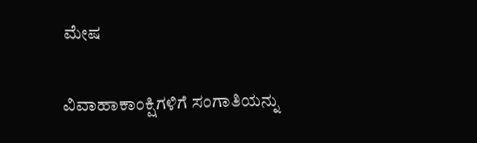ಮೇಷ

ವಿವಾಹಾಕಾಂಕ್ಷಿಗಳಿಗೆ ಸಂಗಾತಿಯನ್ನು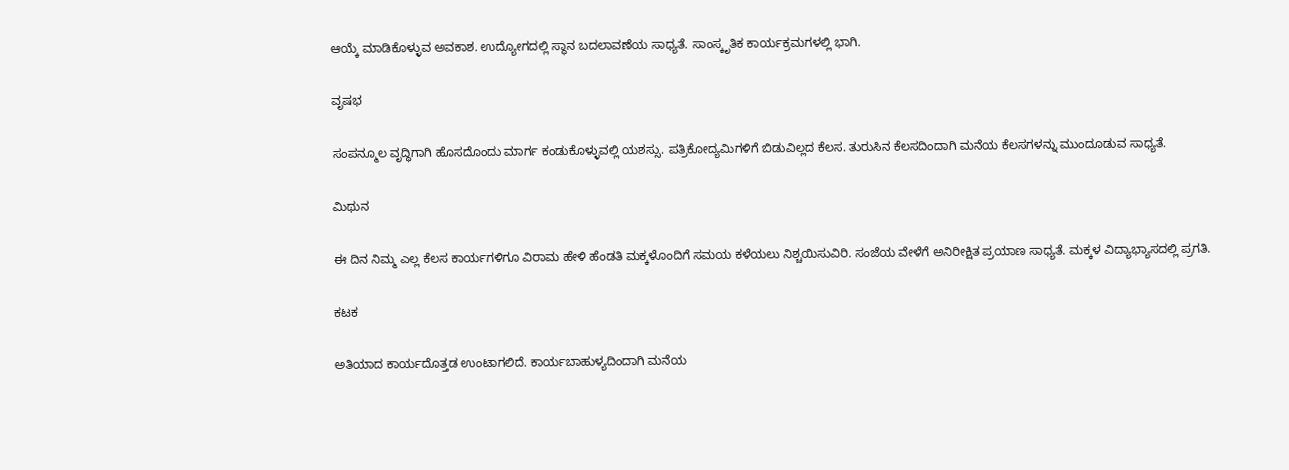ಆಯ್ಕೆ ಮಾಡಿಕೊಳ್ಳುವ ಅವಕಾಶ. ಉದ್ಯೋಗದಲ್ಲಿ ಸ್ಥಾನ ಬದಲಾವಣೆಯ ಸಾಧ್ಯತೆ. ಸಾಂಸ್ಕೃತಿಕ ಕಾರ್ಯಕ್ರಮಗಳಲ್ಲಿ ಭಾಗಿ.

ವೃಷಭ

ಸಂಪನ್ಮೂಲ ವೃದ್ಧಿಗಾಗಿ ಹೊಸದೊಂದು ಮಾರ್ಗ ಕಂಡುಕೊಳ್ಳುವಲ್ಲಿ ಯಶಸ್ಸು. ಪತ್ರಿಕೋದ್ಯಮಿಗಳಿಗೆ ಬಿಡುವಿಲ್ಲದ ಕೆಲಸ. ತುರುಸಿನ ಕೆಲಸದಿಂದಾಗಿ ಮನೆಯ ಕೆಲಸಗಳನ್ನು ಮುಂದೂಡುವ ಸಾಧ್ಯತೆ.

ಮಿಥುನ

ಈ ದಿನ ನಿಮ್ಮ ಎಲ್ಲ ಕೆಲಸ ಕಾರ್ಯಗಳಿಗೂ ವಿರಾಮ ಹೇಳಿ ಹೆಂಡತಿ ಮಕ್ಕಳೊಂದಿಗೆ ಸಮಯ ಕಳೆಯಲು ನಿಶ್ಚಯಿಸುವಿರಿ. ಸಂಜೆಯ ವೇಳೆಗೆ ಅನಿರೀಕ್ಷಿತ ಪ್ರಯಾಣ ಸಾಧ್ಯತೆ. ಮಕ್ಕಳ ವಿದ್ಯಾಭ್ಯಾಸದಲ್ಲಿ ಪ್ರಗತಿ.

ಕಟಕ

ಅತಿಯಾದ ಕಾರ್ಯದೊತ್ತಡ ಉಂಟಾಗಲಿದೆ. ಕಾರ್ಯಬಾಹುಳ್ಯದಿಂದಾಗಿ ಮನೆಯ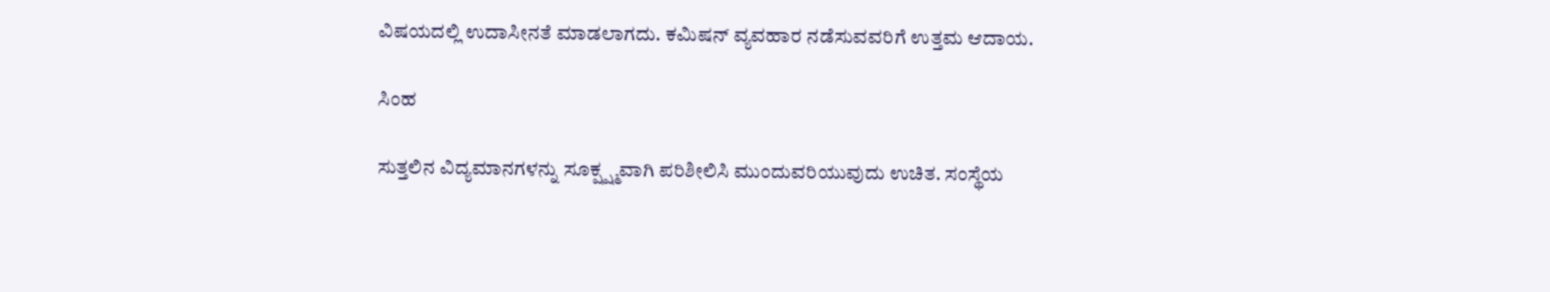ವಿಷಯದಲ್ಲಿ ಉದಾಸೀನತೆ ಮಾಡಲಾಗದು. ಕಮಿಷನ್ ವ್ಯವಹಾರ ನಡೆಸುವವರಿಗೆ ಉತ್ತಮ ಆದಾಯ.

ಸಿಂಹ

ಸುತ್ತಲಿನ ವಿದ್ಯಮಾನಗಳನ್ನು ಸೂಕ್ಷ್ಷ್ಮವಾಗಿ ಪರಿಶೀಲಿಸಿ ಮುಂದುವರಿಯುವುದು ಉಚಿತ. ಸಂಸ್ಥೆಯ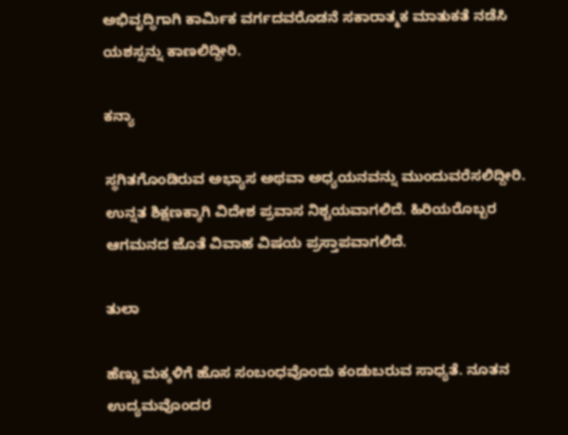ಅಭಿವೃದ್ಧಿಗಾಗಿ ಕಾರ್ಮಿಕ ವರ್ಗದವರೊಡನೆ ಸಕಾರಾತ್ಮಕ ಮಾತುಕತೆ ನಡೆಸಿ ಯಶಸ್ಸನ್ನು ಕಾಣಲಿದ್ದೀರಿ.

ಕನ್ಯಾ

ಸ್ಥಗಿತಗೊಂಡಿರುವ ಅಭ್ಯಾಸ ಅಥವಾ ಅಧ್ಯಯನವನ್ನು ಮುಂದುವರೆಸಲಿದ್ದೀರಿ. ಉನ್ನತ ಶಿಕ್ಷಣಕ್ಕಾಗಿ ವಿದೇಶ ಪ್ರವಾಸ ನಿಶ್ಚಯವಾಗಲಿದೆ. ಹಿರಿಯರೊಬ್ಬರ ಆಗಮನದ ಜೊತೆ ವಿವಾಹ ವಿಷಯ ಪ್ರಸ್ತಾಪವಾಗಲಿದೆ.

ತುಲಾ

ಹೆಣ್ಣು ಮಕ್ಕಳಿಗೆ ಹೊಸ ಸಂಬಂಧವೊಂದು ಕಂಡುಬರುವ ಸಾಧ್ಯತೆ. ನೂತನ ಉದ್ಯಮವೊಂದರ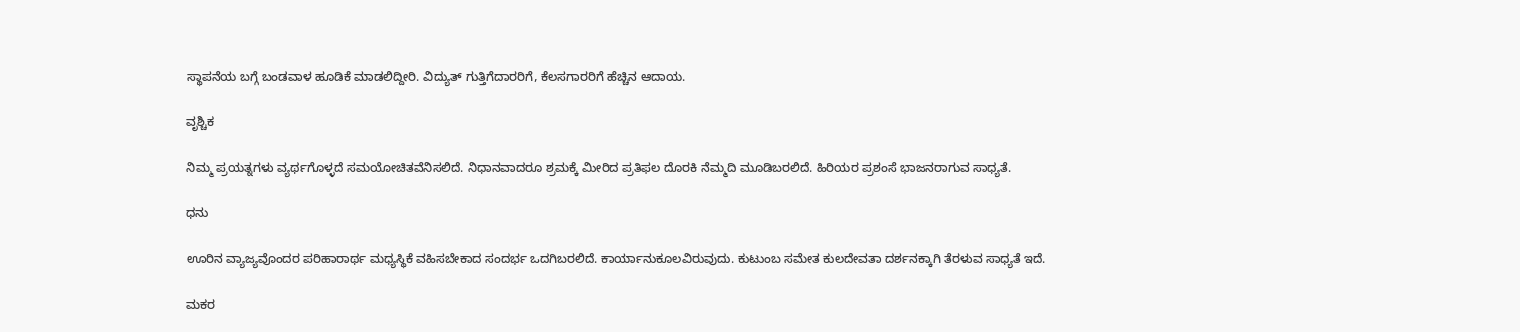ಸ್ಥಾಪನೆಯ ಬಗ್ಗೆ ಬಂಡವಾಳ ಹೂಡಿಕೆ ಮಾಡಲಿದ್ದೀರಿ. ವಿದ್ಯುತ್ ಗುತ್ತಿಗೆದಾರರಿಗೆ, ಕೆಲಸಗಾರರಿಗೆ ಹೆಚ್ಚಿನ ಆದಾಯ.

ವೃಶ್ಚಿಕ

ನಿಮ್ಮ ಪ್ರಯತ್ನಗಳು ವ್ಯರ್ಥಗೊಳ್ಳದೆ ಸಮಯೋಚಿತವೆನಿಸಲಿದೆ. ನಿಧಾನವಾದರೂ ಶ್ರಮಕ್ಕೆ ಮೀರಿದ ಪ್ರತಿಫಲ ದೊರಕಿ ನೆಮ್ಮದಿ ಮೂಡಿಬರಲಿದೆ. ಹಿರಿಯರ ಪ್ರಶಂಸೆ ಭಾಜನರಾಗುವ ಸಾಧ್ಯತೆ.

ಧನು

ಊರಿನ ವ್ಯಾಜ್ಯವೊಂದರ ಪರಿಹಾರಾರ್ಥ ಮಧ್ಯಸ್ಥಿಕೆ ವಹಿಸಬೇಕಾದ ಸಂದರ್ಭ ಒದಗಿಬರಲಿದೆ. ಕಾರ್ಯಾನುಕೂಲವಿರುವುದು. ಕುಟುಂಬ ಸಮೇತ ಕುಲದೇವತಾ ದರ್ಶನಕ್ಕಾಗಿ ತೆರಳುವ ಸಾಧ್ಯತೆ ಇದೆ.

ಮಕರ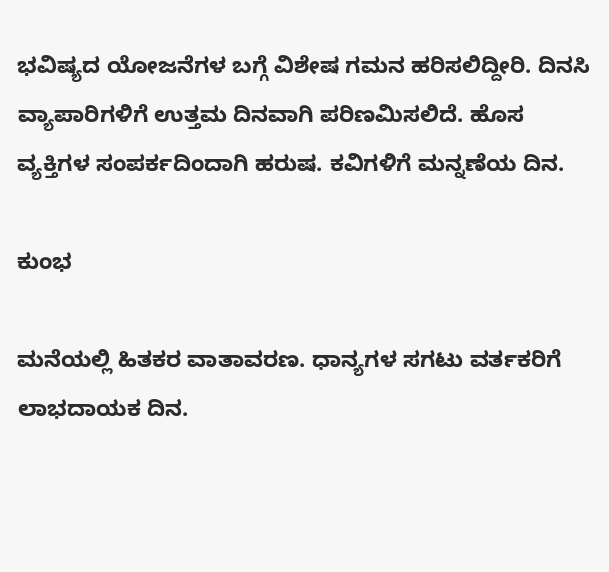ಭವಿಷ್ಯದ ಯೋಜನೆಗಳ ಬಗ್ಗೆ ವಿಶೇಷ ಗಮನ ಹರಿಸಲಿದ್ದೀರಿ. ದಿನಸಿ ವ್ಯಾಪಾರಿಗಳಿಗೆ ಉತ್ತಮ ದಿನವಾಗಿ ಪರಿಣಮಿಸಲಿದೆ. ಹೊಸ ವ್ಯಕ್ತಿಗಳ ಸಂಪರ್ಕದಿಂದಾಗಿ ಹರುಷ. ಕವಿಗಳಿಗೆ ಮನ್ನಣೆಯ ದಿನ.

ಕುಂಭ

ಮನೆಯಲ್ಲಿ ಹಿತಕರ ವಾತಾವರಣ. ಧಾನ್ಯಗಳ ಸಗಟು ವರ್ತಕರಿಗೆ ಲಾಭದಾಯಕ ದಿನ.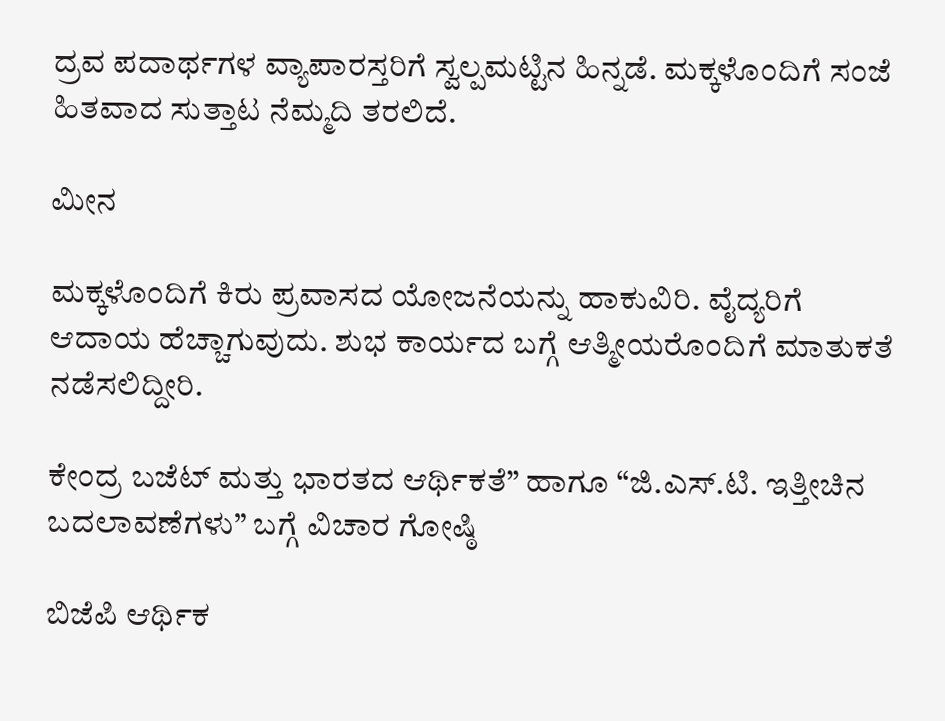ದ್ರವ ಪದಾರ್ಥಗಳ ವ್ಯಾಪಾರಸ್ತರಿಗೆ ಸ್ವಲ್ಪಮಟ್ಟಿನ ಹಿನ್ನಡೆ. ಮಕ್ಕಳೊಂದಿಗೆ ಸಂಜೆ ಹಿತವಾದ ಸುತ್ತಾಟ ನೆಮ್ಮದಿ ತರಲಿದೆ.

ಮೀನ

ಮಕ್ಕಳೊಂದಿಗೆ ಕಿರು ಪ್ರವಾಸದ ಯೋಜನೆಯನ್ನು ಹಾಕುವಿರಿ. ವೈದ್ಯರಿಗೆ ಆದಾಯ ಹೆಚ್ಚಾಗುವುದು. ಶುಭ ಕಾರ್ಯದ ಬಗ್ಗೆ ಆತ್ಮೀಯರೊಂದಿಗೆ ಮಾತುಕತೆ ನಡೆಸಲಿದ್ದೀರಿ.

ಕೇಂದ್ರ ಬಜೆಟ್ ಮತ್ತು ಭಾರತದ ಆರ್ಥಿಕತೆ” ಹಾಗೂ “ಜಿ.ಎಸ್.ಟಿ. ಇತ್ತೀಚಿನ ಬದಲಾವಣೆಗಳು” ಬಗ್ಗೆ ವಿಚಾರ ಗೋಷ್ಠಿ

ಬಿಜೆಪಿ ಆರ್ಥಿಕ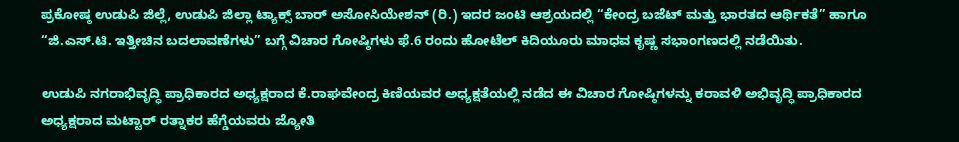ಪ್ರಕೋಷ್ಠ ಉಡುಪಿ ಜಿಲ್ಲೆ, ಉಡುಪಿ ಜಿಲ್ಲಾ ಟ್ಯಾಕ್ಸ್ ಬಾರ್ ಅಸೋಸಿಯೇಶನ್ (ರಿ.) ಇದರ ಜಂಟಿ ಆಶ್ರಯದಲ್ಲಿ “ಕೇಂದ್ರ ಬಜೆಟ್ ಮತ್ತು ಭಾರತದ ಆರ್ಥಿಕತೆ” ಹಾಗೂ “ಜಿ.ಎಸ್.ಟಿ. ಇತ್ತೀಚಿನ ಬದಲಾವಣೆಗಳು” ಬಗ್ಗೆ ವಿಚಾರ ಗೋಷ್ಠಿಗಳು ಫೆ.6 ರಂದು ಹೋಟೆಲ್ ಕಿದಿಯೂರು ಮಾಧವ ಕೃಷ್ಣ ಸಭಾಂಗಣದಲ್ಲಿ ನಡೆಯಿತು.

ಉಡುಪಿ ನಗರಾಭಿವೃದ್ಧಿ ಪ್ರಾಧಿಕಾರದ ಅಧ್ಯಕ್ಷರಾದ ಕೆ.ರಾಘವೇಂದ್ರ ಕಿಣಿಯವರ ಅಧ್ಯಕ್ಷತೆಯಲ್ಲಿ ನಡೆದ ಈ ವಿಚಾರ ಗೋಷ್ಠಿಗಳನ್ನು ಕರಾವಳಿ ಅಭಿವೃದ್ಧಿ ಪ್ರಾಧಿಕಾರದ ಅಧ್ಯಕ್ಷರಾದ ಮಟ್ಟಾರ್ ರತ್ನಾಕರ ಹೆಗ್ಡೆಯವರು ಜ್ಯೋತಿ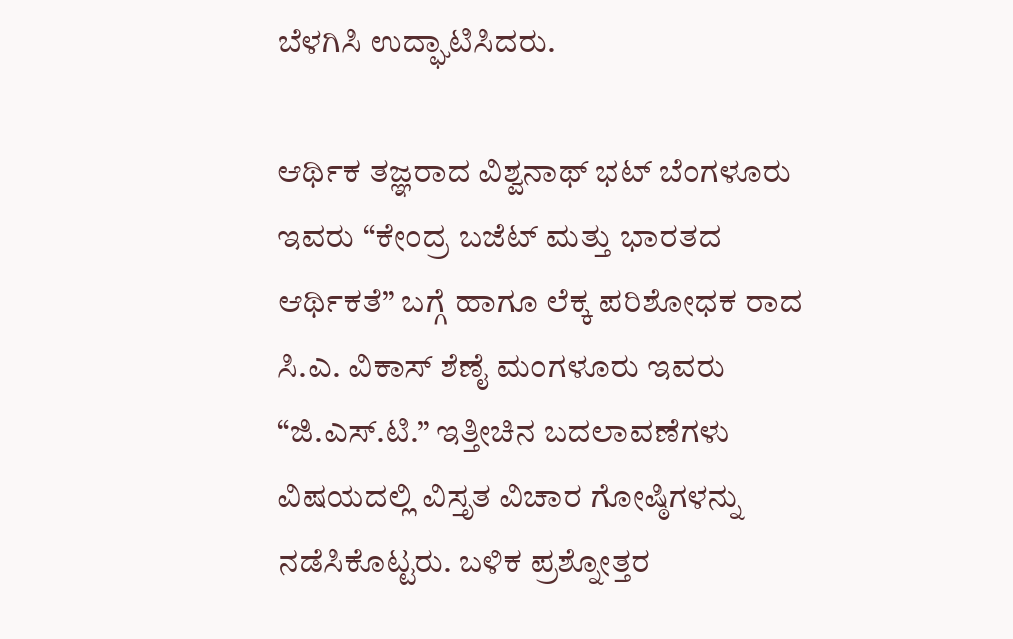ಬೆಳಗಿಸಿ ಉದ್ಘಾಟಿಸಿದರು.

ಆರ್ಥಿಕ ತಜ್ಞರಾದ ವಿಶ್ವನಾಥ್ ಭಟ್ ಬೆಂಗಳೂರು ಇವರು “ಕೇಂದ್ರ ಬಜೆಟ್ ಮತ್ತು ಭಾರತದ ಆರ್ಥಿಕತೆ” ಬಗ್ಗೆ ಹಾಗೂ ಲೆಕ್ಕ ಪರಿಶೋಧಕ ರಾದ ಸಿ.ಎ. ವಿಕಾಸ್ ಶೆಣೈ ಮಂಗಳೂರು ಇವರು “ಜಿ.ಎಸ್.ಟಿ.” ಇತ್ತೀಚಿನ ಬದಲಾವಣೆಗಳು ವಿಷಯದಲ್ಲಿ ವಿಸ್ತೃತ ವಿಚಾರ ಗೋಷ್ಠಿಗಳನ್ನು ನಡೆಸಿಕೊಟ್ಟರು. ಬಳಿಕ ಪ್ರಶ್ನೋತ್ತರ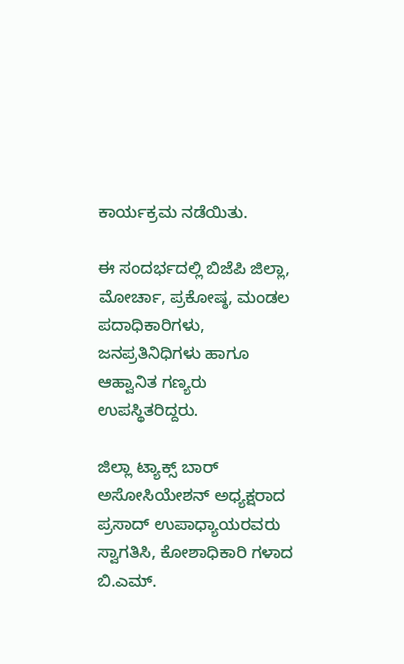ಕಾರ್ಯಕ್ರಮ ನಡೆಯಿತು.

ಈ ಸಂದರ್ಭದಲ್ಲಿ ಬಿಜೆಪಿ ಜಿಲ್ಲಾ, ಮೋರ್ಚಾ, ಪ್ರಕೋಷ್ಠ, ಮಂಡಲ ಪದಾಧಿಕಾರಿಗಳು, ಜನಪ್ರತಿನಿಧಿಗಳು ಹಾಗೂ ಆಹ್ವಾನಿತ ಗಣ್ಯರು ಉಪಸ್ಥಿತರಿದ್ದರು.

ಜಿಲ್ಲಾ ಟ್ಯಾಕ್ಸ್ ಬಾರ್ ಅಸೋಸಿಯೇಶನ್ ಅಧ್ಯಕ್ಷರಾದ ಪ್ರಸಾದ್ ಉಪಾಧ್ಯಾಯರವರು ಸ್ವಾಗತಿಸಿ, ಕೋಶಾಧಿಕಾರಿ ಗಳಾದ ಬಿ.ಎಮ್.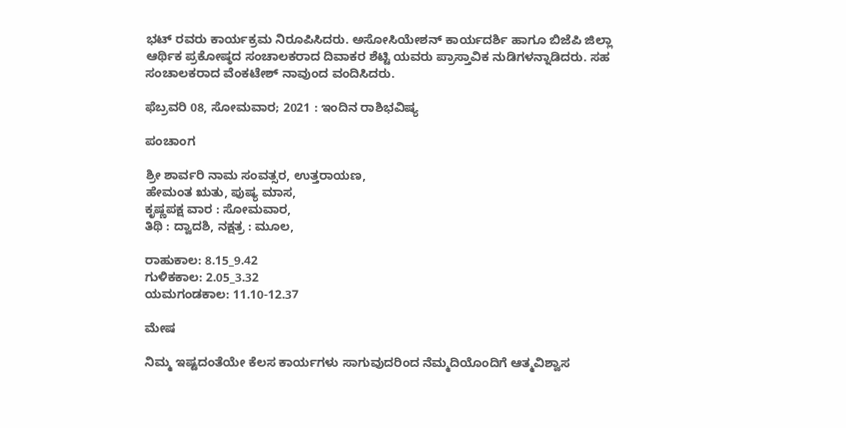ಭಟ್ ರವರು ಕಾರ್ಯಕ್ರಮ ನಿರೂಪಿಸಿದರು. ಅಸೋಸಿಯೇಶನ್ ಕಾರ್ಯದರ್ಶಿ ಹಾಗೂ ಬಿಜೆಪಿ ಜಿಲ್ಲಾ ಆರ್ಥಿಕ ಪ್ರಕೋಷ್ಠದ ಸಂಚಾಲಕರಾದ ದಿವಾಕರ ಶೆಟ್ಟಿ ಯವರು ಪ್ರಾಸ್ತಾವಿಕ ನುಡಿಗಳನ್ನಾಡಿದರು. ಸಹ ಸಂಚಾಲಕರಾದ ವೆಂಕಟೇಶ್ ನಾವುಂದ ವಂದಿಸಿದರು.

ಫೆಬ್ರವರಿ 08, ಸೋಮವಾರ; 2021 : ಇಂದಿನ ರಾಶಿಭವಿಷ್ಯ

ಪಂಚಾಂಗ

ಶ್ರೀ ಶಾರ್ವರಿ ನಾಮ ಸಂವತ್ಸರ, ಉತ್ತರಾಯಣ,
ಹೇಮಂತ ಋತು, ಪುಷ್ಯ ಮಾಸ,
ಕೃಷ್ಣಪಕ್ಷ ವಾರ : ಸೋಮವಾರ,
ತಿಥಿ : ದ್ವಾದಶಿ, ನಕ್ಷತ್ರ : ಮೂಲ,

ರಾಹುಕಾಲ: 8.15_9.42
ಗುಳಿಕಕಾಲ: 2.05_3.32
ಯಮಗಂಡಕಾಲ: 11.10-12.37

ಮೇಷ

ನಿಮ್ಮ ಇಷ್ಟದಂತೆಯೇ ಕೆಲಸ ಕಾರ್ಯಗಳು ಸಾಗುವುದರಿಂದ ನೆಮ್ಮದಿಯೊಂದಿಗೆ ಆತ್ಮವಿಶ್ವಾಸ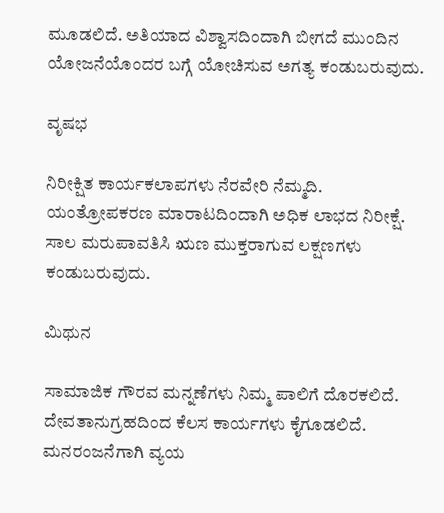ಮೂಡಲಿದೆ. ಅತಿಯಾದ ವಿಶ್ವಾಸದಿಂದಾಗಿ ಬೀಗದೆ ಮುಂದಿನ ಯೋಜನೆಯೊಂದರ ಬಗ್ಗೆ ಯೋಚಿಸುವ ಅಗತ್ಯ ಕಂಡುಬರುವುದು.

ವೃಷಭ

ನಿರೀಕ್ಷಿತ ಕಾರ್ಯಕಲಾಪಗಳು ನೆರವೇರಿ ನೆಮ್ಮದಿ. ಯಂತ್ರೋಪಕರಣ ಮಾರಾಟದಿಂದಾಗಿ ಅಧಿಕ ಲಾಭದ ನಿರೀಕ್ಷೆ. ಸಾಲ ಮರುಪಾವತಿಸಿ ಋಣ ಮುಕ್ತರಾಗುವ ಲಕ್ಷಣಗಳು ಕಂಡುಬರುವುದು.

ಮಿಥುನ

ಸಾಮಾಜಿಕ ಗೌರವ ಮನ್ನಣೆಗಳು ನಿಮ್ಮ ಪಾಲಿಗೆ ದೊರಕಲಿದೆ. ದೇವತಾನುಗ್ರಹದಿಂದ ಕೆಲಸ ಕಾರ್ಯಗಳು ಕೈಗೂಡಲಿದೆ. ಮನರಂಜನೆಗಾಗಿ ವ್ಯಯ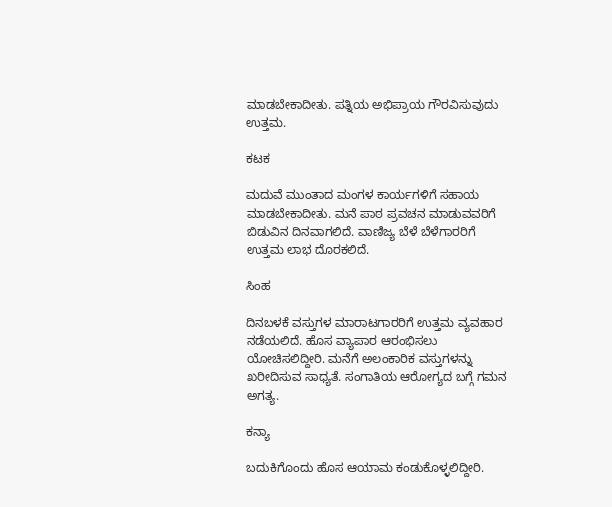ಮಾಡಬೇಕಾದೀತು. ಪತ್ನಿಯ ಅಭಿಪ್ರಾಯ ಗೌರವಿಸುವುದು ಉತ್ತಮ.

ಕಟಕ

ಮದುವೆ ಮುಂತಾದ ಮಂಗಳ ಕಾರ್ಯಗಳಿಗೆ ಸಹಾಯ ಮಾಡಬೇಕಾದೀತು. ಮನೆ ಪಾಠ ಪ್ರವಚನ ಮಾಡುವವರಿಗೆ ಬಿಡುವಿನ ದಿನವಾಗಲಿದೆ. ವಾಣಿಜ್ಯ ಬೆಳೆ ಬೆಳೆಗಾರರಿಗೆ ಉತ್ತಮ ಲಾಭ ದೊರಕಲಿದೆ.

ಸಿಂಹ

ದಿನಬಳಕೆ ವಸ್ತುಗಳ ಮಾರಾಟಗಾರರಿಗೆ ಉತ್ತಮ ವ್ಯವಹಾರ ನಡೆಯಲಿದೆ. ಹೊಸ ವ್ಯಾಪಾರ ಆರಂಭಿಸಲು ಯೋಚಿಸಲಿದ್ದೀರಿ. ಮನೆಗೆ ಅಲಂಕಾರಿಕ ವಸ್ತುಗಳನ್ನು ಖರೀದಿಸುವ ಸಾಧ್ಯತೆ. ಸಂಗಾತಿಯ ಆರೋಗ್ಯದ ಬಗ್ಗೆ ಗಮನ ಅಗತ್ಯ.

ಕನ್ಯಾ

ಬದುಕಿಗೊಂದು ಹೊಸ ಆಯಾಮ ಕಂಡುಕೊಳ್ಳಲಿದ್ದೀರಿ.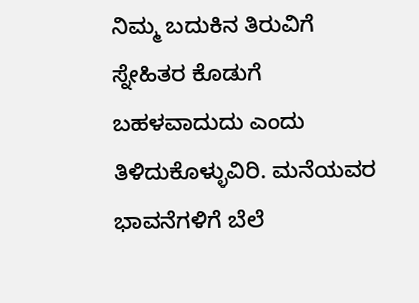ನಿಮ್ಮ ಬದುಕಿನ ತಿರುವಿಗೆ ಸ್ನೇಹಿತರ ಕೊಡುಗೆ ಬಹಳವಾದುದು ಎಂದು ತಿಳಿದುಕೊಳ್ಳುವಿರಿ. ಮನೆಯವರ ಭಾವನೆಗಳಿಗೆ ಬೆಲೆ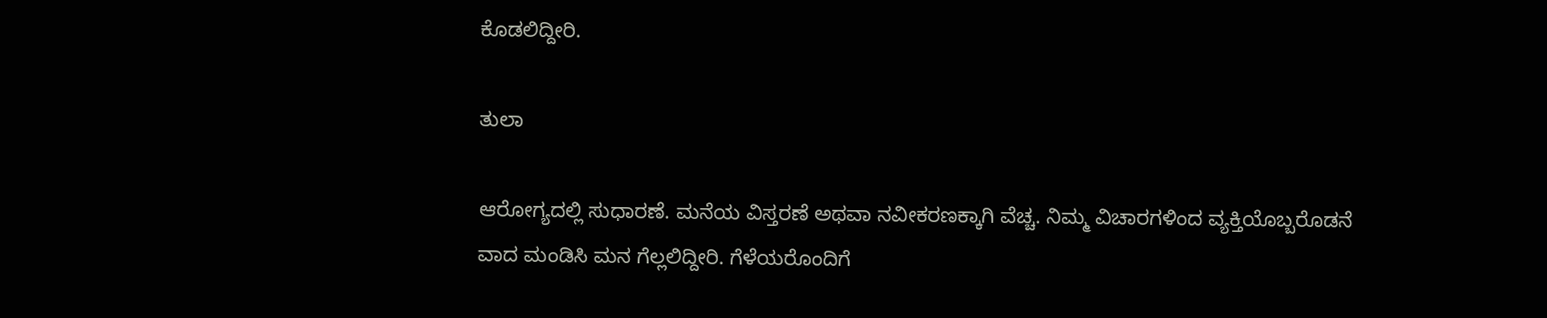ಕೊಡಲಿದ್ದೀರಿ.

ತುಲಾ

ಆರೋಗ್ಯದಲ್ಲಿ ಸುಧಾರಣೆ. ಮನೆಯ ವಿಸ್ತರಣೆ ಅಥವಾ ನವೀಕರಣಕ್ಕಾಗಿ ವೆಚ್ಚ. ನಿಮ್ಮ ವಿಚಾರಗಳಿಂದ ವ್ಯಕ್ತಿಯೊಬ್ಬರೊಡನೆ ವಾದ ಮಂಡಿಸಿ ಮನ ಗೆಲ್ಲಲಿದ್ದೀರಿ. ಗೆಳೆಯರೊಂದಿಗೆ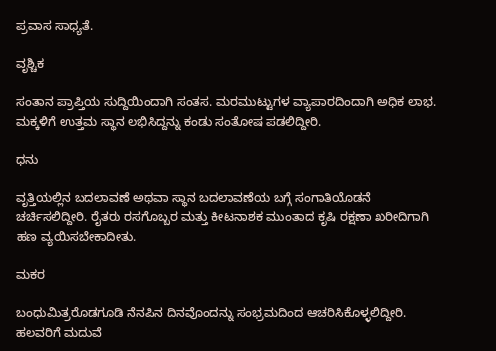ಪ್ರವಾಸ ಸಾಧ್ಯತೆ.

ವೃಶ್ಚಿಕ

ಸಂತಾನ ಪ್ರಾಪ್ತಿಯ ಸುದ್ದಿಯಿಂದಾಗಿ ಸಂತಸ. ಮರಮುಟ್ಟುಗಳ ವ್ಯಾಪಾರದಿಂದಾಗಿ ಅಧಿಕ ಲಾಭ. ಮಕ್ಕಳಿಗೆ ಉತ್ತಮ ಸ್ಥಾನ ಲಭಿಸಿದ್ದನ್ನು ಕಂಡು ಸಂತೋಷ ಪಡಲಿದ್ದೀರಿ.

ಧನು

ವೃತ್ತಿಯಲ್ಲಿನ ಬದಲಾವಣೆ ಅಥವಾ ಸ್ಥಾನ ಬದಲಾವಣೆಯ ಬಗ್ಗೆ ಸಂಗಾತಿಯೊಡನೆ ಚರ್ಚಿಸಲಿದ್ದೀರಿ. ರೈತರು ರಸಗೊಬ್ಬರ ಮತ್ತು ಕೀಟನಾಶಕ ಮುಂತಾದ ಕೃಷಿ ರಕ್ಷಣಾ ಖರೀದಿಗಾಗಿ ಹಣ ವ್ಯಯಿಸಬೇಕಾದೀತು.

ಮಕರ

ಬಂಧುಮಿತ್ರರೊಡಗೂಡಿ ನೆನಪಿನ ದಿನವೊಂದನ್ನು ಸಂಭ್ರಮದಿಂದ ಆಚರಿಸಿಕೊಳ್ಳಲಿದ್ದೀರಿ. ಹಲವರಿಗೆ ಮದುವೆ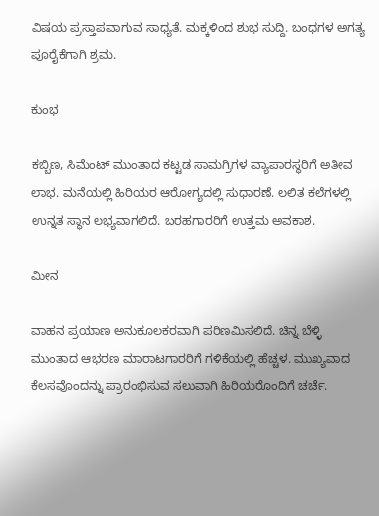ವಿಷಯ ಪ್ರಸ್ತಾಪವಾಗುವ ಸಾಧ್ಯತೆ. ಮಕ್ಕಳಿಂದ ಶುಭ ಸುದ್ದಿ. ಬಂಧಗಳ ಅಗತ್ಯ ಪೂರೈಕೆಗಾಗಿ ಶ್ರಮ.

ಕುಂಭ

ಕಬ್ಬಿಣ, ಸಿಮೆಂಟ್ ಮುಂತಾದ ಕಟ್ಟಡ ಸಾಮಗ್ರಿಗಳ ವ್ಯಾಪಾರಸ್ಥರಿಗೆ ಅತೀವ ಲಾಭ. ಮನೆಯಲ್ಲಿ ಹಿರಿಯರ ಆರೋಗ್ಯದಲ್ಲಿ ಸುಧಾರಣೆ. ಲಲಿತ ಕಲೆಗಳಲ್ಲಿ ಉನ್ನತ ಸ್ಥಾನ ಲಭ್ಯವಾಗಲಿದೆ. ಬರಹಗಾರರಿಗೆ ಉತ್ತಮ ಅವಕಾಶ.

ಮೀನ

ವಾಹನ ಪ್ರಯಾಣ ಅನುಕೂಲಕರವಾಗಿ ಪರಿಣಮಿಸಲಿದೆ. ಚಿನ್ನ ಬೆಳ್ಳಿ ಮುಂತಾದ ಆಭರಣ ಮಾರಾಟಗಾರರಿಗೆ ಗಳಿಕೆಯಲ್ಲಿ ಹೆಚ್ಚಳ. ಮುಖ್ಯವಾದ ಕೆಲಸವೊಂದನ್ನು ಪ್ರಾರಂಭಿಸುವ ಸಲುವಾಗಿ ಹಿರಿಯರೊಂದಿಗೆ ಚರ್ಚೆ.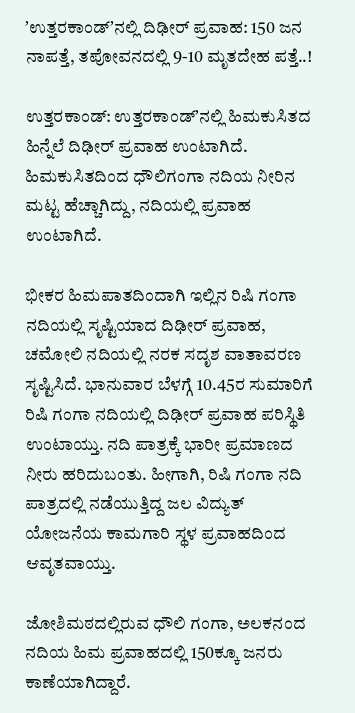ʼಉತ್ತರಕಾಂಡ್‌ʼನಲ್ಲಿ ದಿಢೀರ್‌ ಪ್ರವಾಹ: 150 ಜನ ನಾಪತ್ತೆ, ತಪೋವನದಲ್ಲಿ 9-10 ಮೃತದೇಹ ಪತ್ತೆ..!

ಉತ್ತರಕಾಂಡ್: ಉತ್ತರಕಾಂಡ್‌ʼನಲ್ಲಿ ಹಿಮಕುಸಿತದ ಹಿನ್ನೆಲೆ ದಿಢೀರ್‌ ಪ್ರವಾಹ ಉಂಟಾಗಿದೆ. ಹಿಮಕುಸಿತದಿಂದ ಧೌಲಿಗಂಗಾ ನದಿಯ ನೀರಿನ ಮಟ್ಟ ಹೆಚ್ಚಾಗಿದ್ದು, ನದಿಯಲ್ಲಿ ಪ್ರವಾಹ ಉಂಟಾಗಿದೆ.

ಭೀಕರ ಹಿಮಪಾತದಿಂದಾಗಿ ಇಲ್ಲಿನ ರಿಷಿ ಗಂಗಾ ನದಿಯಲ್ಲಿ ಸೃಷ್ಟಿಯಾದ ದಿಢೀರ್ ಪ್ರವಾಹ, ಚಮೋಲಿ ನದಿಯಲ್ಲಿ ನರಕ ಸದೃಶ ವಾತಾವರಣ ಸೃಷ್ಟಿಸಿದೆ. ಭಾನುವಾರ ಬೆಳಗ್ಗೆ 10.45ರ ಸುಮಾರಿಗೆ ರಿಷಿ ಗಂಗಾ ನದಿಯಲ್ಲಿ ದಿಢೀರ್ ಪ್ರವಾಹ ಪರಿಸ್ಥಿತಿ ಉಂಟಾಯ್ತು. ನದಿ ಪಾತ್ರಕ್ಕೆ ಭಾರೀ ಪ್ರಮಾಣದ ನೀರು ಹರಿದುಬಂತು. ಹೀಗಾಗಿ, ರಿಷಿ ಗಂಗಾ ನದಿ ಪಾತ್ರದಲ್ಲಿ ನಡೆಯುತ್ತಿದ್ದ ಜಲ ವಿದ್ಯುತ್‌ ಯೋಜನೆಯ ಕಾಮಗಾರಿ ಸ್ಥಳ ಪ್ರವಾಹದಿಂದ ಆವೃತವಾಯ್ತು.

ಜೋಶಿಮಠದಲ್ಲಿರುವ ಧೌಲಿ ಗಂಗಾ, ಅಲಕನಂದ ನದಿಯ ಹಿಮ ಪ್ರವಾಹದಲ್ಲಿ 150ಕ್ಕೂ ಜನರು ಕಾಣೆಯಾಗಿದ್ದಾರೆ.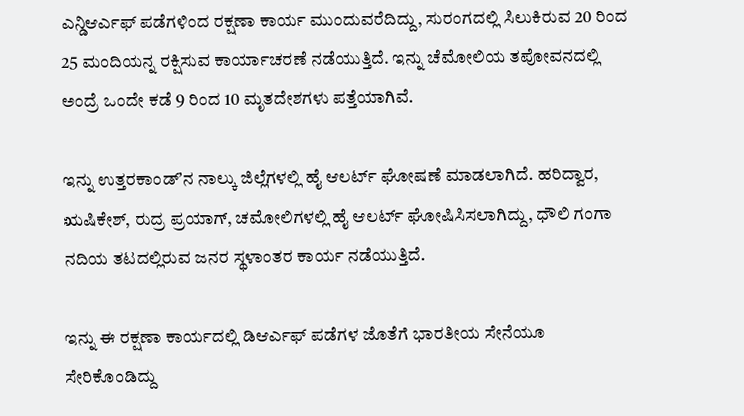ಎನ್ಡಿಆರ್ಎಫ್ ಪಡೆಗಳಿಂದ ರಕ್ಷಣಾ ಕಾರ್ಯ ಮುಂದುವರೆದಿದ್ದು, ಸುರಂಗದಲ್ಲಿ ಸಿಲುಕಿರುವ 20 ರಿಂದ 25 ಮಂದಿಯನ್ನ ರಕ್ಷಿಸುವ ಕಾರ್ಯಾಚರಣೆ ನಡೆಯುತ್ತಿದೆ. ಇನ್ನು ಚೆಮೋಲಿಯ ತಪೋವನದಲ್ಲಿ ಅಂದ್ರೆ ಒಂದೇ ಕಡೆ 9 ರಿಂದ 10 ಮೃತದೇಶಗಳು ಪತ್ತೆಯಾಗಿವೆ.

ಇನ್ನು ಉತ್ತರಕಾಂಡ್‌ʼನ ನಾಲ್ಕು ಜಿಲ್ಲೆಗಳಲ್ಲಿ ಹೈ ಆಲರ್ಟ್‌ ಘೋಷಣೆ ಮಾಡಲಾಗಿದೆ. ಹರಿದ್ವಾರ, ಋಷಿಕೇಶ್‌, ರುದ್ರ ಪ್ರಯಾಗ್‌, ಚಮೋಲಿಗಳಲ್ಲಿ ಹೈ ಆಲರ್ಟ್‌ ಘೋಷಿಸಿಸಲಾಗಿದ್ದು, ಧೌಲಿ ಗಂಗಾ ನದಿಯ ತಟದಲ್ಲಿರುವ ಜನರ ಸ್ಥಳಾಂತರ ಕಾರ್ಯ ನಡೆಯುತ್ತಿದೆ.

ಇನ್ನು ಈ ರಕ್ಷಣಾ ಕಾರ್ಯದಲ್ಲಿ ಡಿಆರ್ಎಫ್ ಪಡೆಗಳ ಜೊತೆಗೆ ಭಾರತೀಯ ಸೇನೆಯೂ ಸೇರಿಕೊಂಡಿದ್ದು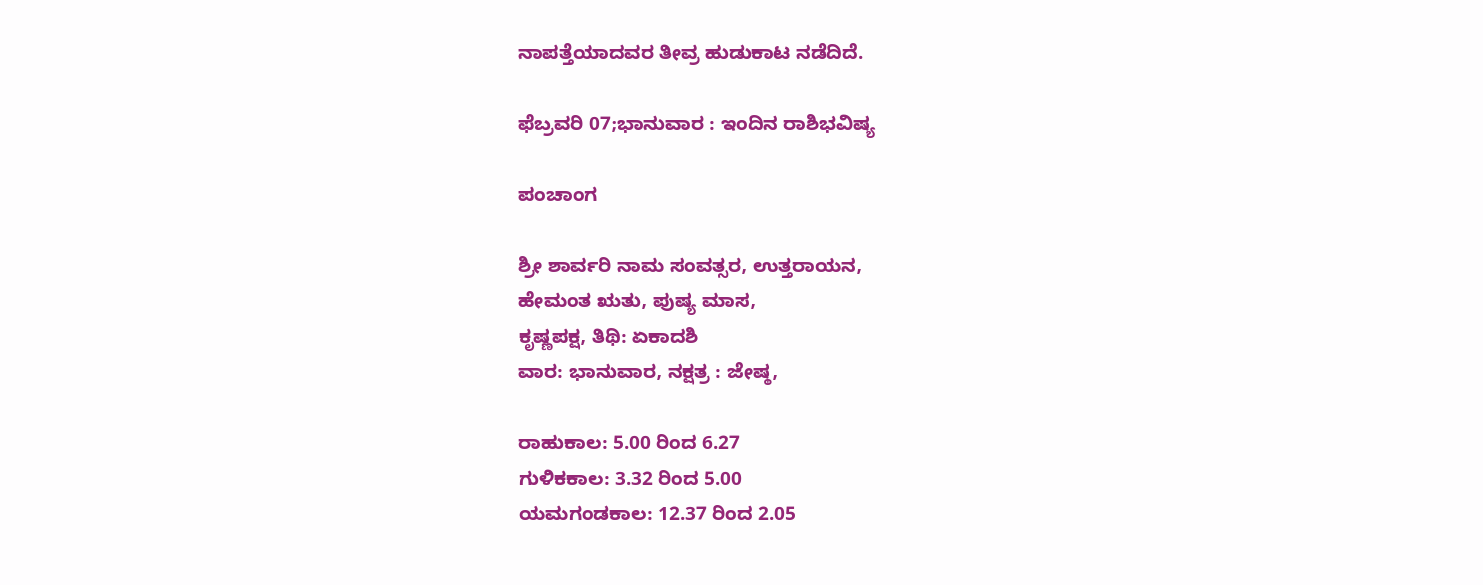ನಾಪತ್ತೆಯಾದವರ ತೀವ್ರ ಹುಡುಕಾಟ ನಡೆದಿದೆ.

ಫೆಬ್ರವರಿ 07;ಭಾನುವಾರ : ಇಂದಿನ ರಾಶಿಭವಿಷ್ಯ

ಪಂಚಾಂಗ

ಶ್ರೀ ಶಾರ್ವರಿ ನಾಮ ಸಂವತ್ಸರ, ಉತ್ತರಾಯನ,
ಹೇಮಂತ ಋತು, ಪುಷ್ಯ ಮಾಸ,
ಕೃಷ್ಣಪಕ್ಷ, ತಿಥಿ: ಏಕಾದಶಿ
ವಾರ: ಭಾನುವಾರ, ನಕ್ಷತ್ರ : ಜೇಷ್ಠ,

ರಾಹುಕಾಲ: 5.00 ರಿಂದ 6.27
ಗುಳಿಕಕಾಲ: 3.32 ರಿಂದ 5.00
ಯಮಗಂಡಕಾಲ: 12.37 ರಿಂದ 2.05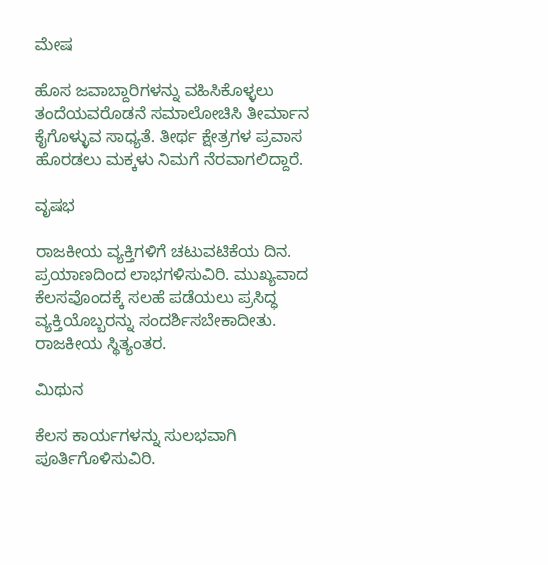ಮೇಷ

ಹೊಸ ಜವಾಬ್ದಾರಿಗಳನ್ನು ವಹಿಸಿಕೊಳ್ಳಲು ತಂದೆಯವರೊಡನೆ ಸಮಾಲೋಚಿಸಿ ತೀರ್ಮಾನ ಕೈಗೊಳ್ಳುವ ಸಾಧ್ಯತೆ. ತೀರ್ಥ ಕ್ಷೇತ್ರಗಳ ಪ್ರವಾಸ ಹೊರಡಲು ಮಕ್ಕಳು ನಿಮಗೆ ನೆರವಾಗಲಿದ್ದಾರೆ.

ವೃಷಭ

ರಾಜಕೀಯ ವ್ಯಕ್ತಿಗಳಿಗೆ ಚಟುವಟಿಕೆಯ ದಿನ. ಪ್ರಯಾಣದಿಂದ ಲಾಭಗಳಿಸುವಿರಿ. ಮುಖ್ಯವಾದ ಕೆಲಸವೊಂದಕ್ಕೆ ಸಲಹೆ ಪಡೆಯಲು ಪ್ರಸಿದ್ಧ ವ್ಯಕ್ತಿಯೊಬ್ಬರನ್ನು ಸಂದರ್ಶಿಸಬೇಕಾದೀತು. ರಾಜಕೀಯ ಸ್ಥಿತ್ಯಂತರ.

ಮಿಥುನ

ಕೆಲಸ ಕಾರ್ಯಗಳನ್ನು ಸುಲಭವಾಗಿ ಪೂರ್ತಿಗೊಳಿಸುವಿರಿ.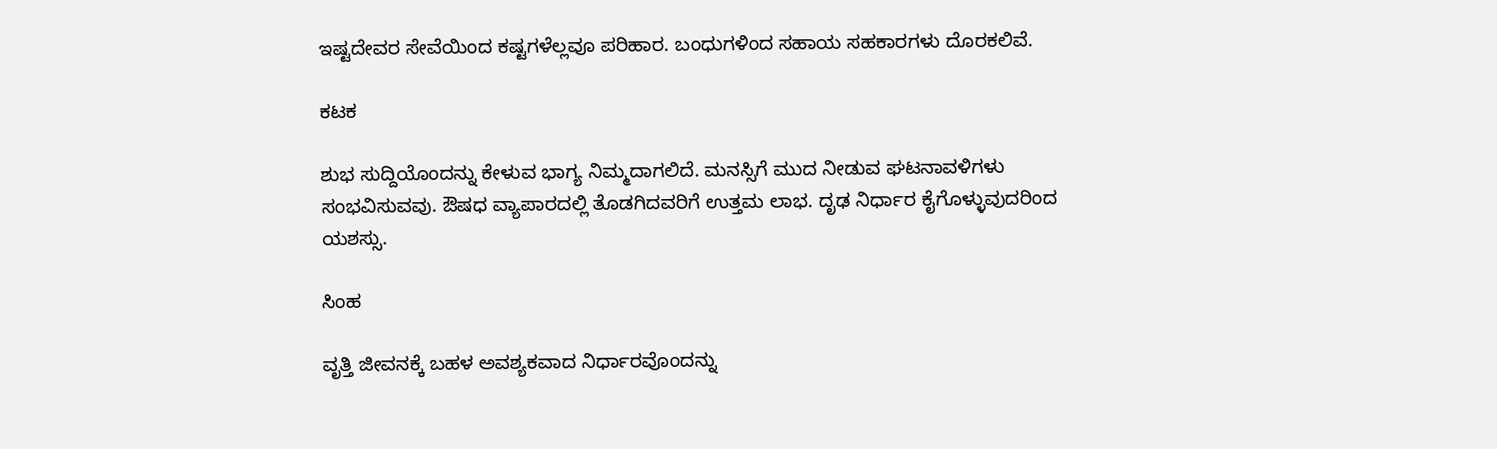ಇಷ್ಟದೇವರ ಸೇವೆಯಿಂದ ಕಷ್ಟಗಳೆಲ್ಲವೂ ಪರಿಹಾರ. ಬಂಧುಗಳಿಂದ ಸಹಾಯ ಸಹಕಾರಗಳು ದೊರಕಲಿವೆ.

ಕಟಕ

ಶುಭ ಸುದ್ದಿಯೊಂದನ್ನು ಕೇಳುವ ಭಾಗ್ಯ ನಿಮ್ಮದಾಗಲಿದೆ. ಮನಸ್ಸಿಗೆ ಮುದ ನೀಡುವ ಘಟನಾವಳಿಗಳು ಸಂಭವಿಸುವವು. ಔಷಧ ವ್ಯಾಪಾರದಲ್ಲಿ ತೊಡಗಿದವರಿಗೆ ಉತ್ತಮ ಲಾಭ. ದೃಢ ನಿರ್ಧಾರ ಕೈಗೊಳ್ಳುವುದರಿಂದ ಯಶಸ್ಸು.

ಸಿಂಹ

ವೃತ್ತಿ ಜೀವನಕ್ಕೆ ಬಹಳ ಅವಶ್ಯಕವಾದ ನಿರ್ಧಾರವೊಂದನ್ನು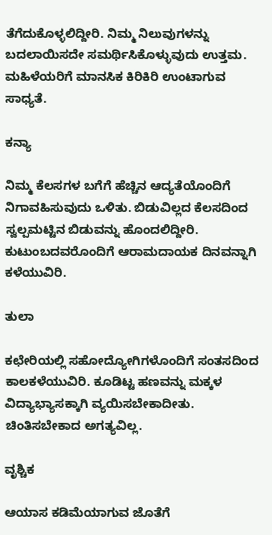ತೆಗೆದುಕೊಳ್ಳಲಿದ್ದೀರಿ. ನಿಮ್ಮ ನಿಲುವುಗಳನ್ನು ಬದಲಾಯಿಸದೇ ಸಮರ್ಥಿಸಿಕೊಳ್ಳುವುದು ಉತ್ತಮ. ಮಹಿಳೆಯರಿಗೆ ಮಾನಸಿಕ ಕಿರಿಕಿರಿ ಉಂಟಾಗುವ ಸಾಧ್ಯತೆ.

ಕನ್ಯಾ

ನಿಮ್ಮ ಕೆಲಸಗಳ ಬಗೆಗೆ ಹೆಚ್ಚಿನ ಆದ್ಯತೆಯೊಂದಿಗೆ ನಿಗಾವಹಿಸುವುದು ಒಳಿತು. ಬಿಡುವಿಲ್ಲದ ಕೆಲಸದಿಂದ ಸ್ವಲ್ಪಮಟ್ಟಿನ ಬಿಡುವನ್ನು ಹೊಂದಲಿದ್ದೀರಿ. ಕುಟುಂಬದವರೊಂದಿಗೆ ಆರಾಮದಾಯಕ ದಿನವನ್ನಾಗಿ ಕಳೆಯುವಿರಿ.

ತುಲಾ

ಕಛೇರಿಯಲ್ಲಿ ಸಹೋದ್ಯೋಗಿಗಳೊಂದಿಗೆ ಸಂತಸದಿಂದ ಕಾಲಕಳೆಯುವಿರಿ. ಕೂಡಿಟ್ಟ ಹಣವನ್ನು ಮಕ್ಕಳ ವಿದ್ಯಾಭ್ಯಾಸಕ್ಕಾಗಿ ವ್ಯಯಿಸಬೇಕಾದೀತು. ಚಿಂತಿಸಬೇಕಾದ ಅಗತ್ಯವಿಲ್ಲ.

ವೃಶ್ಚಿಕ

ಆಯಾಸ ಕಡಿಮೆಯಾಗುವ ಜೊತೆಗೆ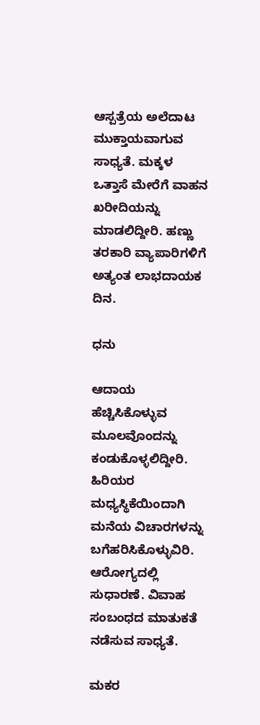ಆಸ್ಪತ್ರೆಯ ಅಲೆದಾಟ ಮುಕ್ತಾಯವಾಗುವ ಸಾಧ್ಯತೆ. ಮಕ್ಕಳ ಒತ್ತಾಸೆ ಮೇರೆಗೆ ವಾಹನ ಖರೀದಿಯನ್ನು ಮಾಡಲಿದ್ದೀರಿ. ಹಣ್ಣು ತರಕಾರಿ ವ್ಯಾಪಾರಿಗಳಿಗೆ ಅತ್ಯಂತ ಲಾಭದಾಯಕ ದಿನ.

ಧನು

ಆದಾಯ ಹೆಚ್ಚಿಸಿಕೊಳ್ಳುವ ಮೂಲವೊಂದನ್ನು ಕಂಡುಕೊಳ್ಳಲಿದ್ದೀರಿ. ಹಿರಿಯರ ಮಧ್ಯಸ್ಥಿಕೆಯಿಂದಾಗಿ ಮನೆಯ ವಿಚಾರಗಳನ್ನು ಬಗೆಹರಿಸಿಕೊಳ್ಳುವಿರಿ. ಆರೋಗ್ಯದಲ್ಲಿ ಸುಧಾರಣೆ. ವಿವಾಹ ಸಂಬಂಧದ ಮಾತುಕತೆ ನಡೆಸುವ ಸಾಧ್ಯತೆ.

ಮಕರ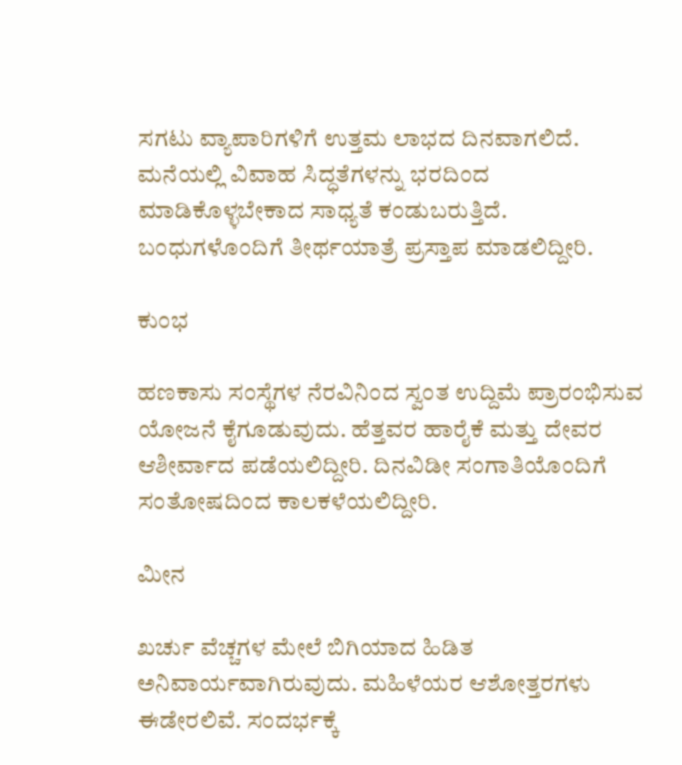ಸಗಟು ವ್ಯಾಪಾರಿಗಳಿಗೆ ಉತ್ತಮ ಲಾಭದ ದಿನವಾಗಲಿದೆ. ಮನೆಯಲ್ಲಿ ವಿವಾಹ ಸಿದ್ಧತೆಗಳನ್ನು ಭರದಿಂದ ಮಾಡಿಕೊಳ್ಳಬೇಕಾದ ಸಾಧ್ಯತೆ ಕಂಡುಬರುತ್ತಿದೆ. ಬಂಧುಗಳೊಂದಿಗೆ ತೀರ್ಥಯಾತ್ರೆ ಪ್ರಸ್ತಾಪ ಮಾಡಲಿದ್ದೀರಿ.

ಕುಂಭ

ಹಣಕಾಸು ಸಂಸ್ಥೆಗಳ ನೆರವಿನಿಂದ ಸ್ವಂತ ಉದ್ದಿಮೆ ಪ್ರಾರಂಭಿಸುವ ಯೋಜನೆ ಕೈಗೂಡುವುದು. ಹೆತ್ತವರ ಹಾರೈಕೆ ಮತ್ತು ದೇವರ ಆಶೀರ್ವಾದ ಪಡೆಯಲಿದ್ದೀರಿ. ದಿನವಿಡೀ ಸಂಗಾತಿಯೊಂದಿಗೆ ಸಂತೋಷದಿಂದ ಕಾಲಕಳೆಯಲಿದ್ದೀರಿ.

ಮೀನ

ಖರ್ಚು ವೆಚ್ಚಗಳ ಮೇಲೆ ಬಿಗಿಯಾದ ಹಿಡಿತ ಅನಿವಾರ್ಯವಾಗಿರುವುದು. ಮಹಿಳೆಯರ ಆಶೋತ್ತರಗಳು ಈಡೇರಲಿವೆ. ಸಂದರ್ಭಕ್ಕೆ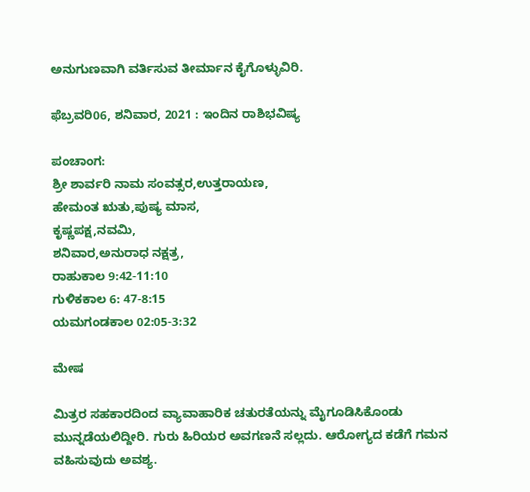ಅನುಗುಣವಾಗಿ ವರ್ತಿಸುವ ತೀರ್ಮಾನ ಕೈಗೊಳ್ಳುವಿರಿ.

ಫೆಬ್ರವರಿ06, ಶನಿವಾರ, 2021 : ಇಂದಿನ ರಾಶಿಭವಿಷ್ಯ

ಪಂಚಾಂಗ:
ಶ್ರೀ ಶಾರ್ವರಿ ನಾಮ ಸಂವತ್ಸರ,ಉತ್ತರಾಯಣ,
ಹೇಮಂತ ಋತು,ಪುಷ್ಯ ಮಾಸ,
ಕೃಷ್ಣಪಕ್ಷ,ನವಮಿ,
ಶನಿವಾರ,ಅನುರಾಧ ನಕ್ಷತ್ರ,
ರಾಹುಕಾಲ 9:42-11:10
ಗುಳಿಕಕಾಲ 6: 47-8:15
ಯಮಗಂಡಕಾಲ 02:05-3:32

ಮೇಷ

ಮಿತ್ರರ ಸಹಕಾರದಿಂದ ವ್ಯಾವಾಹಾರಿಕ ಚತುರತೆಯನ್ನು ಮೈಗೂಡಿಸಿಕೊಂಡು ಮುನ್ನಡೆಯಲಿದ್ದೀರಿ. ಗುರು ಹಿರಿಯರ ಅವಗಣನೆ ಸಲ್ಲದು. ಆರೋಗ್ಯದ ಕಡೆಗೆ ಗಮನ ವಹಿಸುವುದು ಅವಶ್ಯ.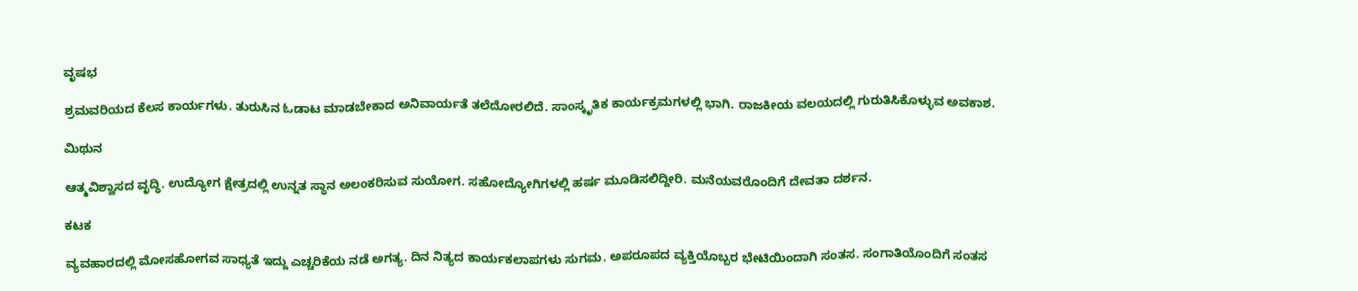ವೃಷಭ

ಶ್ರಮವರಿಯದ ಕೆಲಸ ಕಾರ್ಯಗಳು. ತುರುಸಿನ ಓಡಾಟ ಮಾಡಬೇಕಾದ ಅನಿವಾರ್ಯತೆ ತಲೆದೋರಲಿದೆ. ಸಾಂಸ್ಕೃತಿಕ ಕಾರ್ಯಕ್ರಮಗಳಲ್ಲಿ ಭಾಗಿ. ರಾಜಕೀಯ ವಲಯದಲ್ಲಿ ಗುರುತಿಸಿಕೊಳ್ಳುವ ಅವಕಾಶ.

ಮಿಥುನ

ಆತ್ಮವಿಶ್ವಾಸದ ವೃದ್ಧಿ. ಉದ್ಯೋಗ ಕ್ಷೇತ್ರದಲ್ಲಿ ಉನ್ನತ ಸ್ಥಾನ ಅಲಂಕರಿಸುವ ಸುಯೋಗ. ಸಹೋದ್ಯೋಗಿಗಳಲ್ಲಿ ಹರ್ಷ ಮೂಡಿಸಲಿದ್ದೀರಿ. ಮನೆಯವರೊಂದಿಗೆ ದೇವತಾ ದರ್ಶನ.

ಕಟಕ

ವ್ಯವಹಾರದಲ್ಲಿ ಮೋಸಹೋಗವ ಸಾಧ್ಯತೆ ಇದ್ದು ಎಚ್ಚರಿಕೆಯ ನಡೆ ಅಗತ್ಯ. ದಿನ ನಿತ್ಯದ ಕಾರ್ಯಕಲಾಪಗಳು ಸುಗಮ. ಅಪರೂಪದ ವ್ಯಕ್ತಿಯೊಬ್ಬರ ಭೇಟಿಯಿಂದಾಗಿ ಸಂತಸ. ಸಂಗಾತಿಯೊಂದಿಗೆ ಸಂತಸ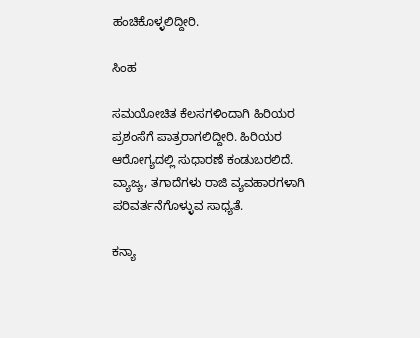ಹಂಚಿಕೊಳ್ಳಲಿದ್ದೀರಿ.

ಸಿಂಹ

ಸಮಯೋಚಿತ ಕೆಲಸಗಳಿಂದಾಗಿ ಹಿರಿಯರ ಪ್ರಶಂಸೆಗೆ ಪಾತ್ರರಾಗಲಿದ್ದೀರಿ. ಹಿರಿಯರ ಆರೋಗ್ಯದಲ್ಲಿ ಸುಧಾರಣೆ ಕಂಡುಬರಲಿದೆ. ವ್ಯಾಜ್ಯ, ತಗಾದೆಗಳು ರಾಜಿ ವ್ಯವಹಾರಗಳಾಗಿ ಪರಿವರ್ತನೆಗೊಳ್ಳುವ ಸಾಧ್ಯತೆ.

ಕನ್ಯಾ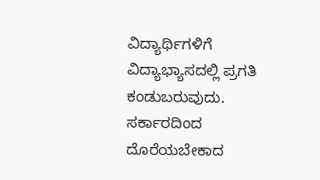ವಿದ್ಯಾರ್ಥಿಗಳಿಗೆ ವಿದ್ಯಾಭ್ಯಾಸದಲ್ಲಿ ಪ್ರಗತಿ ಕಂಡುಬರುವುದು. ಸರ್ಕಾರದಿಂದ ದೊರೆಯಬೇಕಾದ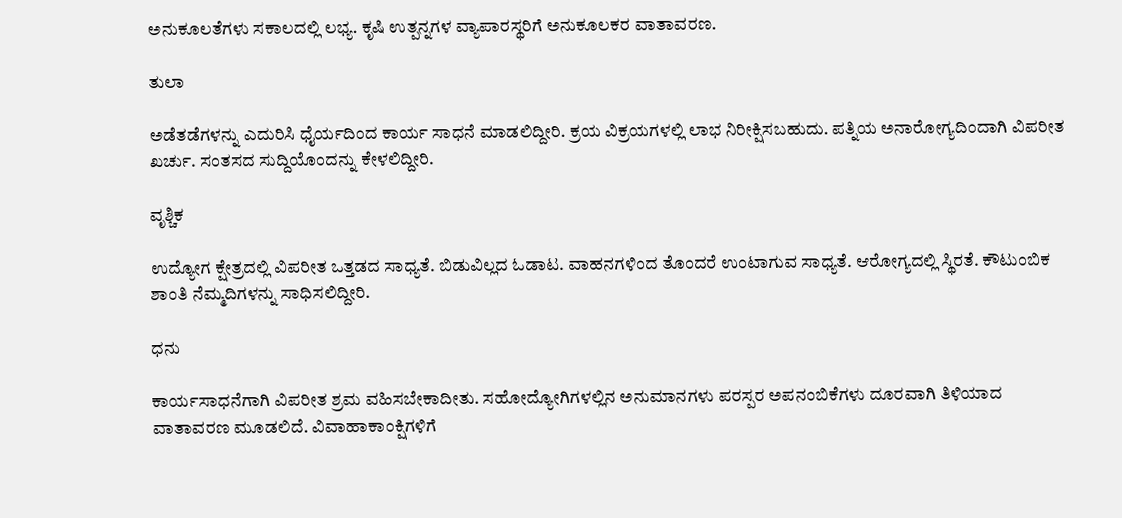ಅನುಕೂಲತೆಗಳು ಸಕಾಲದಲ್ಲಿ ಲಭ್ಯ. ಕೃಷಿ ಉತ್ಪನ್ನಗಳ ವ್ಯಾಪಾರಸ್ಥರಿಗೆ ಅನುಕೂಲಕರ ವಾತಾವರಣ.

ತುಲಾ

ಅಡೆತಡೆಗಳನ್ನು ಎದುರಿಸಿ ಧೈರ್ಯದಿಂದ ಕಾರ್ಯ ಸಾಧನೆ ಮಾಡಲಿದ್ದೀರಿ. ಕ್ರಯ ವಿಕ್ರಯಗಳಲ್ಲಿ ಲಾಭ ನಿರೀಕ್ಷಿಸಬಹುದು. ಪತ್ನಿಯ ಅನಾರೋಗ್ಯದಿಂದಾಗಿ ವಿಪರೀತ ಖರ್ಚು. ಸಂತಸದ ಸುದ್ದಿಯೊಂದನ್ನು ಕೇಳಲಿದ್ದೀರಿ.

ವೃಶ್ಚಿಕ

ಉದ್ಯೋಗ ಕ್ಷೇತ್ರದಲ್ಲಿ ವಿಪರೀತ ಒತ್ತಡದ ಸಾಧ್ಯತೆ. ಬಿಡುವಿಲ್ಲದ ಓಡಾಟ. ವಾಹನಗಳಿಂದ ತೊಂದರೆ ಉಂಟಾಗುವ ಸಾಧ್ಯತೆ. ಆರೋಗ್ಯದಲ್ಲಿ ಸ್ಥಿರತೆ. ಕೌಟುಂಬಿಕ ಶಾಂತಿ ನೆಮ್ಮದಿಗಳನ್ನು ಸಾಧಿಸಲಿದ್ದೀರಿ.

ಧನು

ಕಾರ್ಯಸಾಧನೆಗಾಗಿ ವಿಪರೀತ ಶ್ರಮ ವಹಿಸಬೇಕಾದೀತು. ಸಹೋದ್ಯೋಗಿಗಳಲ್ಲಿನ ಅನುಮಾನಗಳು ಪರಸ್ಪರ ಅಪನಂಬಿಕೆಗಳು ದೂರವಾಗಿ ತಿಳಿಯಾದ ವಾತಾವರಣ ಮೂಡಲಿದೆ. ವಿವಾಹಾಕಾಂಕ್ಷಿಗಳಿಗೆ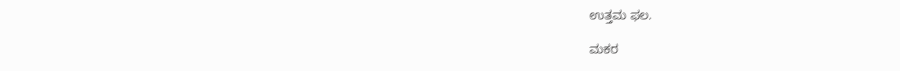ಉತ್ತಮ ಫಲ.

ಮಕರ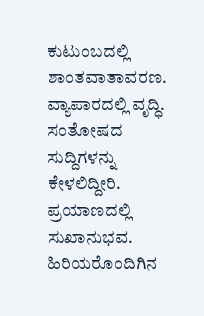ಕುಟುಂಬದಲ್ಲಿ ಶಾಂತವಾತಾವರಣ. ವ್ಯಾಪಾರದಲ್ಲಿ ವೃದ್ಧಿ. ಸಂತೋಷದ ಸುದ್ದಿಗಳನ್ನು ಕೇಳಲಿದ್ದೀರಿ. ಪ್ರಯಾಣದಲ್ಲಿ ಸುಖಾನುಭವ. ಹಿರಿಯರೊಂದಿಗಿನ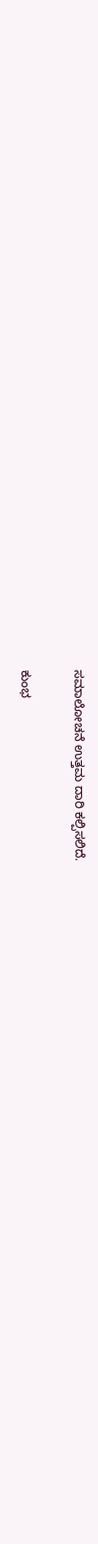ಸಮಾಲೋಚನೆ ಉತ್ತಮ ದಾರಿ ಕಲ್ಪಿಸಲಿದೆ.

ಕುಂಭ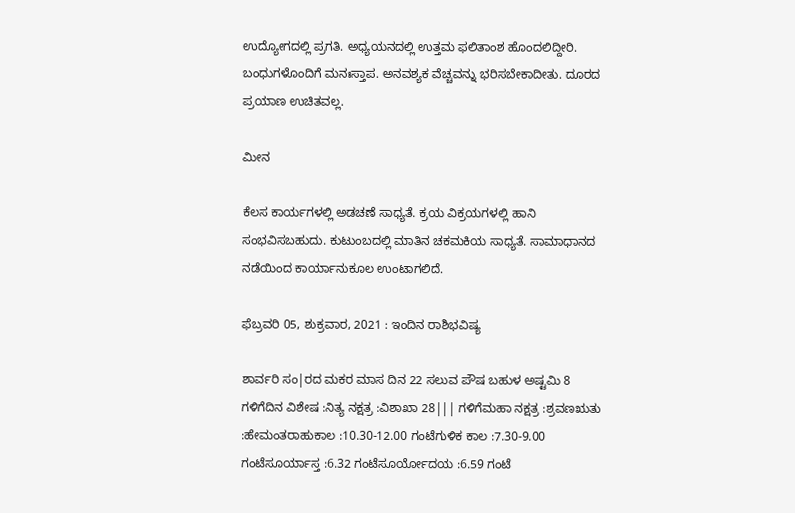ಉದ್ಯೋಗದಲ್ಲಿ ಪ್ರಗತಿ. ಅಧ್ಯಯನದಲ್ಲಿ ಉತ್ತಮ ಫಲಿತಾಂಶ ಹೊಂದಲಿದ್ದೀರಿ. ಬಂಧುಗಳೊಂದಿಗೆ ಮನಃಸ್ತಾಪ. ಅನವಶ್ಯಕ ವೆಚ್ಚವನ್ನು ಭರಿಸಬೇಕಾದೀತು. ದೂರದ ಪ್ರಯಾಣ ಉಚಿತವಲ್ಲ.

ಮೀನ

ಕೆಲಸ ಕಾರ್ಯಗಳಲ್ಲಿ ಅಡಚಣೆ ಸಾಧ್ಯತೆ. ಕ್ರಯ ವಿಕ್ರಯಗಳಲ್ಲಿ ಹಾನಿ ಸಂಭವಿಸಬಹುದು. ಕುಟುಂಬದಲ್ಲಿ ಮಾತಿನ ಚಕಮಕಿಯ ಸಾಧ್ಯತೆ. ಸಾಮಾಧಾನದ ನಡೆಯಿಂದ ಕಾರ್ಯಾನುಕೂಲ ಉಂಟಾಗಲಿದೆ.

ಫೆಬ್ರವರಿ 05, ಶುಕ್ರವಾರ, 2021 : ಇಂದಿನ ರಾಶಿಭವಿಷ್ಯ

ಶಾರ್ವರಿ ಸಂ|ರದ ಮಕರ ಮಾಸ ದಿನ 22 ಸಲುವ ಪೌಷ ಬಹುಳ ಅಷ್ಟಮಿ 8 ಗಳಿಗೆದಿನ ವಿಶೇಷ :ನಿತ್ಯ ನಕ್ಷತ್ರ :ವಿಶಾಖಾ 28||| ಗಳಿಗೆಮಹಾ ನಕ್ಷತ್ರ :ಶ್ರವಣಋತು :ಹೇಮಂತರಾಹುಕಾಲ :10.30-12.00 ಗಂಟೆಗುಳಿಕ ಕಾಲ :7.30-9.00 ಗಂಟೆಸೂರ್ಯಾಸ್ತ :6.32 ಗಂಟೆಸೂರ್ಯೋದಯ :6.59 ಗಂಟೆ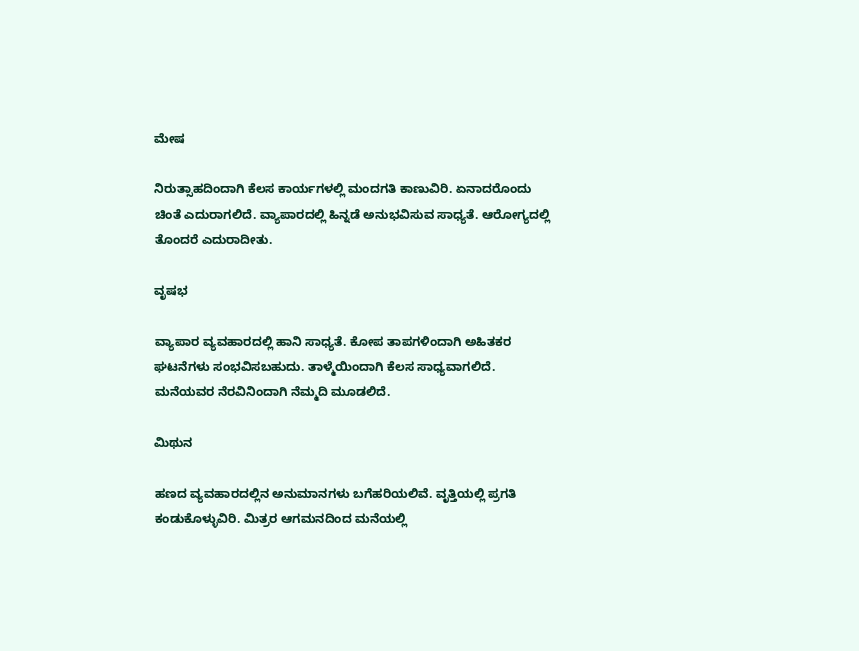ಮೇಷ

ನಿರುತ್ಸಾಹದಿಂದಾಗಿ ಕೆಲಸ ಕಾರ್ಯಗಳಲ್ಲಿ ಮಂದಗತಿ ಕಾಣುವಿರಿ. ಏನಾದರೊಂದು ಚಿಂತೆ ಎದುರಾಗಲಿದೆ. ವ್ಯಾಪಾರದಲ್ಲಿ ಹಿನ್ನಡೆ ಅನುಭವಿಸುವ ಸಾಧ್ಯತೆ. ಆರೋಗ್ಯದಲ್ಲಿ ತೊಂದರೆ ಎದುರಾದೀತು.

ವೃಷಭ

ವ್ಯಾಪಾರ ವ್ಯವಹಾರದಲ್ಲಿ ಹಾನಿ ಸಾಧ್ಯತೆ. ಕೋಪ ತಾಪಗಳಿಂದಾಗಿ ಅಹಿತಕರ ಘಟನೆಗಳು ಸಂಭವಿಸಬಹುದು. ತಾಳ್ಮೆಯಿಂದಾಗಿ ಕೆಲಸ ಸಾಧ್ಯವಾಗಲಿದೆ. ಮನೆಯವರ ನೆರವಿನಿಂದಾಗಿ ನೆಮ್ಮದಿ ಮೂಡಲಿದೆ.

ಮಿಥುನ

ಹಣದ ವ್ಯವಹಾರದಲ್ಲಿನ ಅನುಮಾನಗಳು ಬಗೆಹರಿಯಲಿವೆ. ವೃತ್ತಿಯಲ್ಲಿ ಪ್ರಗತಿ ಕಂಡುಕೊಳ್ಳುವಿರಿ. ಮಿತ್ರರ ಆಗಮನದಿಂದ ಮನೆಯಲ್ಲಿ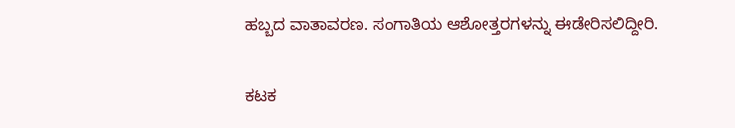ಹಬ್ಬದ ವಾತಾವರಣ. ಸಂಗಾತಿಯ ಆಶೋತ್ತರಗಳನ್ನು ಈಡೇರಿಸಲಿದ್ದೀರಿ.

ಕಟಕ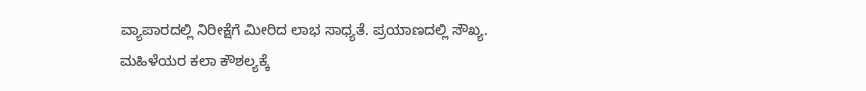ವ್ಯಾಪಾರದಲ್ಲಿ ನಿರೀಕ್ಷೆಗೆ ಮೀರಿದ ಲಾಭ ಸಾಧ್ಯತೆ. ಪ್ರಯಾಣದಲ್ಲಿ ಸೌಖ್ಯ. ಮಹಿಳೆಯರ ಕಲಾ ಕೌಶಲ್ಯಕ್ಕೆ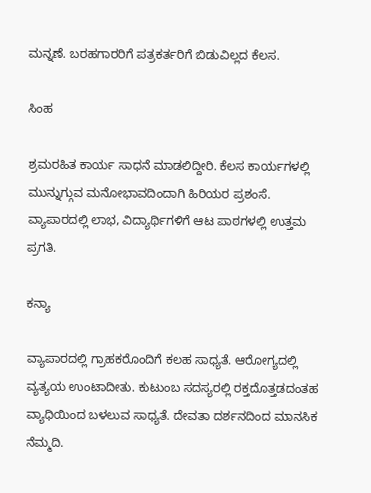ಮನ್ನಣೆ. ಬರಹಗಾರರಿಗೆ ಪತ್ರಕರ್ತರಿಗೆ ಬಿಡುವಿಲ್ಲದ ಕೆಲಸ.

ಸಿಂಹ

ಶ್ರಮರಹಿತ ಕಾರ್ಯ ಸಾಧನೆ ಮಾಡಲಿದ್ದೀರಿ. ಕೆಲಸ ಕಾರ್ಯಗಳಲ್ಲಿ ಮುನ್ನುಗ್ಗುವ ಮನೋಭಾವದಿಂದಾಗಿ ಹಿರಿಯರ ಪ್ರಶಂಸೆ. ವ್ಯಾಪಾರದಲ್ಲಿ ಲಾಭ, ವಿದ್ಯಾರ್ಥಿಗಳಿಗೆ ಆಟ ಪಾಠಗಳಲ್ಲಿ ಉತ್ತಮ ಪ್ರಗತಿ.

ಕನ್ಯಾ

ವ್ಯಾಪಾರದಲ್ಲಿ ಗ್ರಾಹಕರೊಂದಿಗೆ ಕಲಹ ಸಾಧ್ಯತೆ. ಆರೋಗ್ಯದಲ್ಲಿ ವ್ಯತ್ಯಯ ಉಂಟಾದೀತು. ಕುಟುಂಬ ಸದಸ್ಯರಲ್ಲಿ ರಕ್ತದೊತ್ತಡದಂತಹ ವ್ಯಾಧಿಯಿಂದ ಬಳಲುವ ಸಾಧ್ಯತೆ. ದೇವತಾ ದರ್ಶನದಿಂದ ಮಾನಸಿಕ ನೆಮ್ಮದಿ.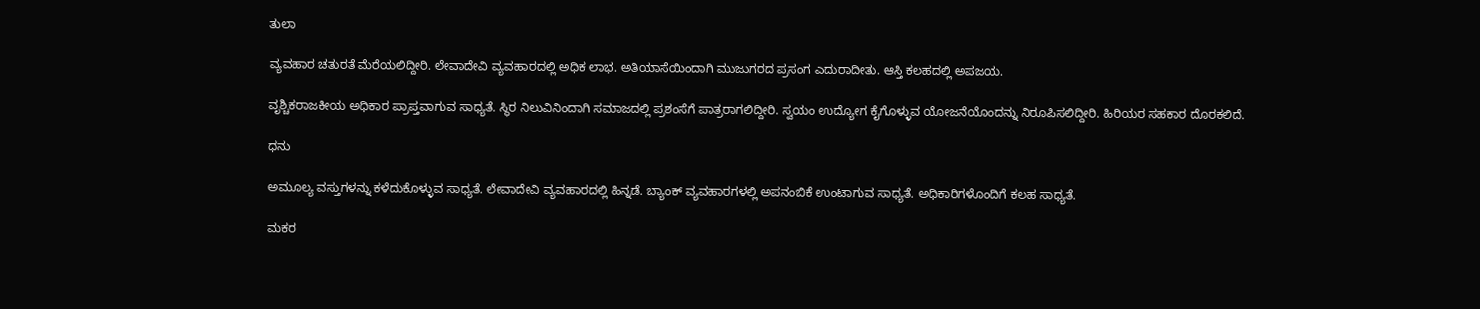ತುಲಾ

ವ್ಯವಹಾರ ಚತುರತೆ ಮೆರೆಯಲಿದ್ದೀರಿ. ಲೇವಾದೇವಿ ವ್ಯವಹಾರದಲ್ಲಿ ಅಧಿಕ ಲಾಭ. ಅತಿಯಾಸೆಯಿಂದಾಗಿ ಮುಜುಗರದ ಪ್ರಸಂಗ ಎದುರಾದೀತು. ಆಸ್ತಿ ಕಲಹದಲ್ಲಿ ಅಪಜಯ.

ವೃಶ್ಚಿಕರಾಜಕೀಯ ಅಧಿಕಾರ ಪ್ರಾಪ್ತವಾಗುವ ಸಾಧ್ಯತೆ. ಸ್ಥಿರ ನಿಲುವಿನಿಂದಾಗಿ ಸಮಾಜದಲ್ಲಿ ಪ್ರಶಂಸೆಗೆ ಪಾತ್ರರಾಗಲಿದ್ದೀರಿ. ಸ್ವಯಂ ಉದ್ಯೋಗ ಕೈಗೊಳ್ಳುವ ಯೋಜನೆಯೊಂದನ್ನು ನಿರೂಪಿಸಲಿದ್ದೀರಿ. ಹಿರಿಯರ ಸಹಕಾರ ದೊರಕಲಿದೆ.

ಧನು

ಅಮೂಲ್ಯ ವಸ್ತುಗಳನ್ನು ಕಳೆದುಕೊಳ್ಳುವ ಸಾಧ್ಯತೆ. ಲೇವಾದೇವಿ ವ್ಯವಹಾರದಲ್ಲಿ ಹಿನ್ನಡೆ. ಬ್ಯಾಂಕ್ ವ್ಯವಹಾರಗಳಲ್ಲಿ ಅಪನಂಬಿಕೆ ಉಂಟಾಗುವ ಸಾಧ್ಯತೆ. ಅಧಿಕಾರಿಗಳೊಂದಿಗೆ ಕಲಹ ಸಾಧ್ಯತೆ.

ಮಕರ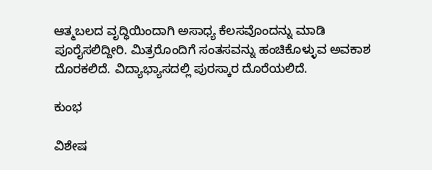ಆತ್ಮಬಲದ ವೃದ್ಧಿಯಿಂದಾಗಿ ಅಸಾಧ್ಯ ಕೆಲಸವೊಂದನ್ನು ಮಾಡಿ ಪೂರೈಸಲಿದ್ದೀರಿ. ಮಿತ್ರರೊಂದಿಗೆ ಸಂತಸವನ್ನು ಹಂಚಿಕೊಳ್ಳುವ ಅವಕಾಶ ದೊರಕಲಿದೆ. ವಿದ್ಯಾಭ್ಯಾಸದಲ್ಲಿ ಪುರಸ್ಕಾರ ದೊರೆಯಲಿದೆ.

ಕುಂಭ

ವಿಶೇಷ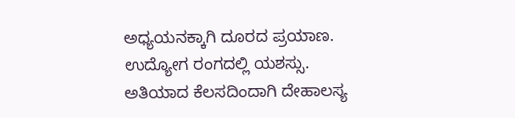ಅಧ್ಯಯನಕ್ಕಾಗಿ ದೂರದ ಪ್ರಯಾಣ. ಉದ್ಯೋಗ ರಂಗದಲ್ಲಿ ಯಶಸ್ಸು. ಅತಿಯಾದ ಕೆಲಸದಿಂದಾಗಿ ದೇಹಾಲಸ್ಯ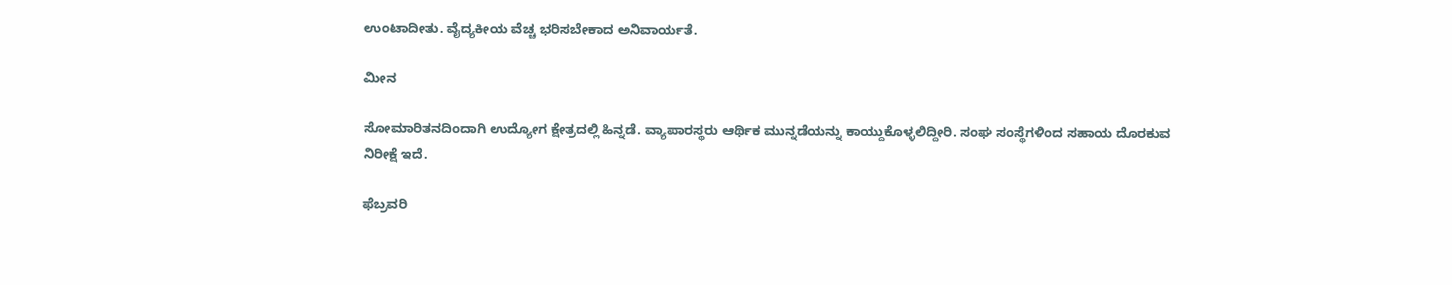ಉಂಟಾದೀತು. ವೈದ್ಯಕೀಯ ವೆಚ್ಚ ಭರಿಸಬೇಕಾದ ಅನಿವಾರ್ಯತೆ.

ಮೀನ

ಸೋಮಾರಿತನದಿಂದಾಗಿ ಉದ್ಯೋಗ ಕ್ಷೇತ್ರದಲ್ಲಿ ಹಿನ್ನಡೆ. ವ್ಯಾಪಾರಸ್ಥರು ಆರ್ಥಿಕ ಮುನ್ನಡೆಯನ್ನು ಕಾಯ್ದುಕೊಳ್ಳಲಿದ್ದೀರಿ. ಸಂಘ ಸಂಸ್ಥೆಗಳಿಂದ ಸಹಾಯ ದೊರಕುವ ನಿರೀಕ್ಷೆ ಇದೆ.

ಫೆಬ್ರವರಿ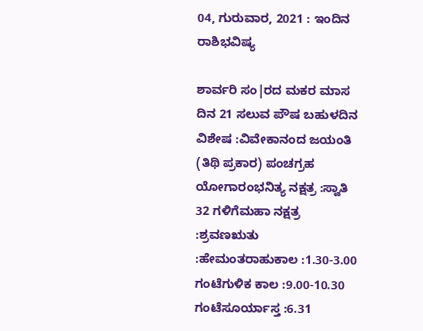04, ಗುರುವಾರ, 2021 : ಇಂದಿನ ರಾಶಿಭವಿಷ್ಯ

ಶಾರ್ವರಿ ಸಂ|ರದ ಮಕರ ಮಾಸ ದಿನ 21 ಸಲುವ ಪೌಷ ಬಹುಳದಿನ ವಿಶೇಷ :ವಿವೇಕಾನಂದ ಜಯಂತಿ (ತಿಥಿ ಪ್ರಕಾರ) ಪಂಚಗ್ರಹ ಯೋಗಾರಂಭನಿತ್ಯ ನಕ್ಷತ್ರ :ಸ್ವಾತಿ 32 ಗಳಿಗೆಮಹಾ ನಕ್ಷತ್ರ :ಶ್ರವಣಋತು :ಹೇಮಂತರಾಹುಕಾಲ :1.30-3.00 ಗಂಟೆಗುಳಿಕ ಕಾಲ :9.00-10.30 ಗಂಟೆಸೂರ್ಯಾಸ್ತ :6.31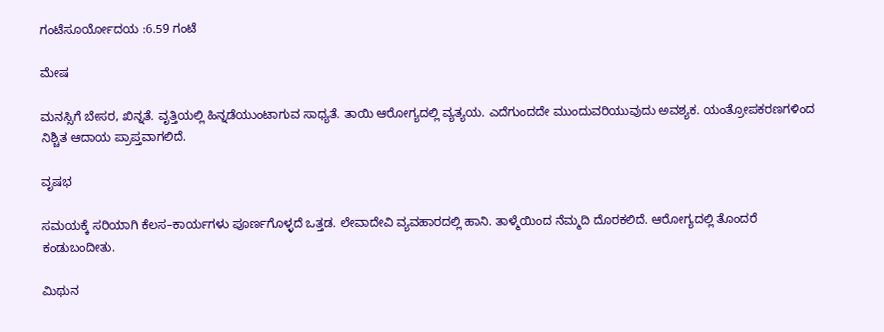ಗಂಟೆಸೂರ್ಯೋದಯ :6.59 ಗಂಟೆ

ಮೇಷ

ಮನಸ್ಸಿಗೆ ಬೇಸರ, ಖಿನ್ನತೆ. ವೃತ್ತಿಯಲ್ಲಿ ಹಿನ್ನಡೆಯುಂಟಾಗುವ ಸಾಧ್ಯತೆ. ತಾಯಿ ಆರೋಗ್ಯದಲ್ಲಿ ವ್ಯತ್ಯಯ. ಎದೆಗುಂದದೇ ಮುಂದುವರಿಯುವುದು ಅವಶ್ಯಕ. ಯಂತ್ರೋಪಕರಣಗಳಿಂದ ನಿಶ್ಚಿತ ಆದಾಯ ಪ್ರಾಪ್ತವಾಗಲಿದೆ.

ವೃಷಭ

ಸಮಯಕ್ಕೆ ಸರಿಯಾಗಿ ಕೆಲಸ–ಕಾರ್ಯಗಳು ಪೂರ್ಣಗೊಳ್ಳದೆ ಒತ್ತಡ. ಲೇವಾದೇವಿ ವ್ಯವಹಾರದಲ್ಲಿ ಹಾನಿ. ತಾಳ್ಮೆಯಿಂದ ನೆಮ್ಮದಿ ದೊರಕಲಿದೆ. ಆರೋಗ್ಯದಲ್ಲಿ ತೊಂದರೆ ಕಂಡುಬಂದೀತು.

ಮಿಥುನ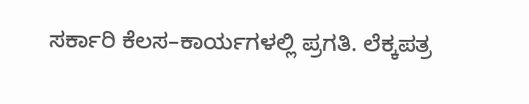ಸರ್ಕಾರಿ ಕೆಲಸ–ಕಾರ್ಯಗಳಲ್ಲಿ ಪ್ರಗತಿ. ಲೆಕ್ಕಪತ್ರ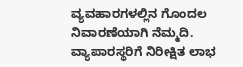ವ್ಯವಹಾರಗಳಲ್ಲಿನ ಗೊಂದಲ ನಿವಾರಣೆಯಾಗಿ ನೆಮ್ಮದಿ. ವ್ಯಾಪಾರಸ್ಥರಿಗೆ ನಿರೀಕ್ಷಿತ ಲಾಭ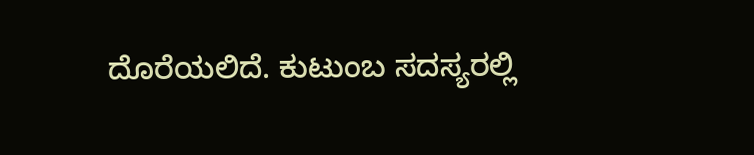ದೊರೆಯಲಿದೆ. ಕುಟುಂಬ ಸದಸ್ಯರಲ್ಲಿ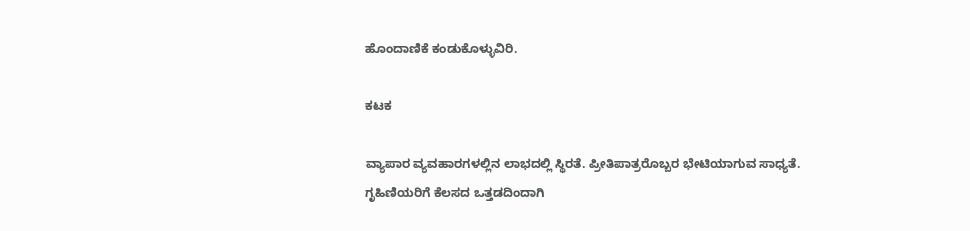ಹೊಂದಾಣಿಕೆ ಕಂಡುಕೊಳ್ಳುವಿರಿ.

ಕಟಕ

ವ್ಯಾಪಾರ ವ್ಯವಹಾರಗಳಲ್ಲಿನ ಲಾಭದಲ್ಲಿ ಸ್ಥಿರತೆ. ಪ್ರೀತಿಪಾತ್ರರೊಬ್ಬರ ಭೇಟಿಯಾಗುವ ಸಾಧ್ಯತೆ. ಗೃಹಿಣಿಯರಿಗೆ ಕೆಲಸದ ಒತ್ತಡದಿಂದಾಗಿ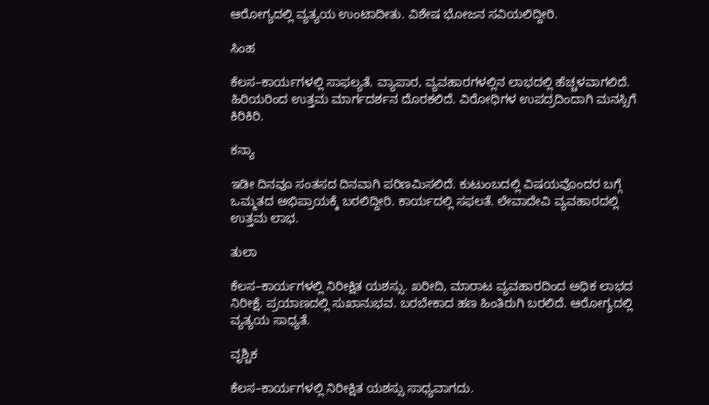ಆರೋಗ್ಯದಲ್ಲಿ ವ್ಯತ್ಯಯ ಉಂಟಾದೀತು. ವಿಶೇಷ ಭೋಜನ ಸವಿಯಲಿದ್ದೀರಿ.

ಸಿಂಹ

ಕೆಲಸ–ಕಾರ್ಯಗಳಲ್ಲಿ ಸಾಫಲ್ಯತೆ. ವ್ಯಾಪಾರ, ವ್ಯವಹಾರಗಳಲ್ಲಿನ ಲಾಭದಲ್ಲಿ ಹೆಚ್ಚಳವಾಗಲಿದೆ. ಹಿರಿಯರಿಂದ ಉತ್ತಮ ಮಾರ್ಗದರ್ಶನ ದೊರಕಲಿದೆ. ವಿರೋಧಿಗಳ ಉಪದ್ರದಿಂದಾಗಿ ಮನಸ್ಸಿಗೆ ಕಿರಿಕಿರಿ.

ಕನ್ಯಾ

ಇಡೀ ದಿನವೂ ಸಂತಸದ ದಿನವಾಗಿ ಪರಿಣಮಿಸಲಿದೆ. ಕುಟುಂಬದಲ್ಲಿ ವಿಷಯವೊಂದರ ಬಗ್ಗೆ ಒಮ್ಮತದ ಅಭಿಪ್ರಾಯಕ್ಕೆ ಬರಲಿದ್ದೀರಿ. ಕಾರ್ಯದಲ್ಲಿ ಸಫಲತೆ. ಲೇವಾದೇವಿ ವ್ಯವಹಾರದಲ್ಲಿ ಉತ್ತಮ ಲಾಭ.

ತುಲಾ

ಕೆಲಸ–ಕಾರ್ಯಗಳಲ್ಲಿ ನಿರೀಕ್ಷಿತ ಯಶಸ್ಸು. ಖರೀದಿ, ಮಾರಾಟ ವ್ಯವಹಾರದಿಂದ ಅಧಿಕ ಲಾಭದ ನಿರೀಕ್ಷೆ. ಪ್ರಯಾಣದಲ್ಲಿ ಸುಖಾನುಭವ. ಬರಬೇಕಾದ ಹಣ ಹಿಂತಿರುಗಿ ಬರಲಿದೆ. ಆರೋಗ್ಯದಲ್ಲಿ ವ್ಯತ್ಯಯ ಸಾಧ್ಯತೆ.

ವೃಶ್ಚಿಕ

ಕೆಲಸ–ಕಾರ್ಯಗಳಲ್ಲಿ ನಿರೀಕ್ಷಿತ ಯಶಸ್ಸು ಸಾಧ್ಯವಾಗದು.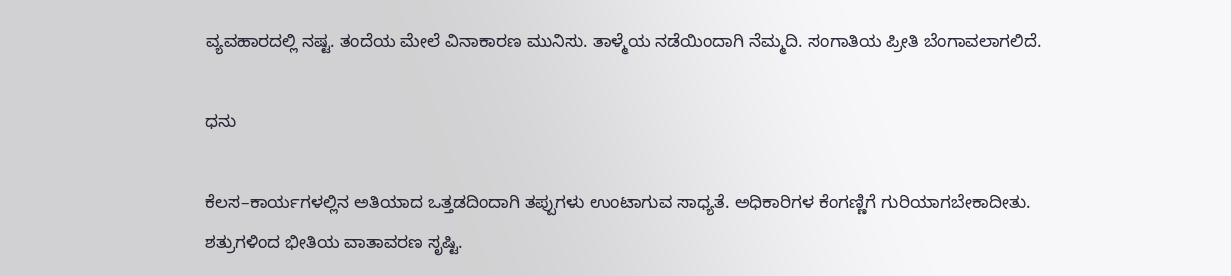ವ್ಯವಹಾರದಲ್ಲಿ ನಷ್ಟ. ತಂದೆಯ ಮೇಲೆ ವಿನಾಕಾರಣ ಮುನಿಸು. ತಾಳ್ಮೆಯ ನಡೆಯಿಂದಾಗಿ ನೆಮ್ಮದಿ. ಸಂಗಾತಿಯ ಪ್ರೀತಿ ಬೆಂಗಾವಲಾಗಲಿದೆ.

ಧನು

ಕೆಲಸ–ಕಾರ್ಯಗಳಲ್ಲಿನ ಅತಿಯಾದ ಒತ್ತಡದಿಂದಾಗಿ ತಪ್ಪುಗಳು ಉಂಟಾಗುವ ಸಾಧ್ಯತೆ. ಅಧಿಕಾರಿಗಳ ಕೆಂಗಣ್ಣಿಗೆ ಗುರಿಯಾಗಬೇಕಾದೀತು. ಶತ್ರುಗಳಿಂದ ಭೀತಿಯ ವಾತಾವರಣ ಸೃಷ್ಟಿ.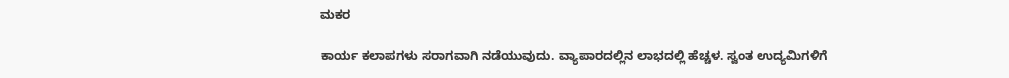ಮಕರ

ಕಾರ್ಯ ಕಲಾಪಗಳು ಸರಾಗವಾಗಿ ನಡೆಯುವುದು. ವ್ಯಾಪಾರದಲ್ಲಿನ ಲಾಭದಲ್ಲಿ ಹೆಚ್ಚಳ. ಸ್ವಂತ ಉದ್ಯಮಿಗಳಿಗೆ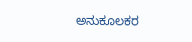ಅನುಕೂಲಕರ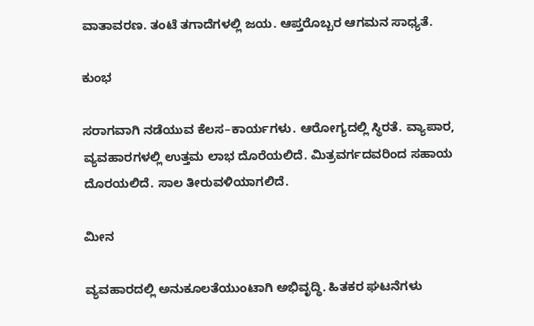ವಾತಾವರಣ. ತಂಟೆ ತಗಾದೆಗಳಲ್ಲಿ ಜಯ. ಆಪ್ತರೊಬ್ಬರ ಆಗಮನ ಸಾಧ್ಯತೆ.

ಕುಂಭ

ಸರಾಗವಾಗಿ ನಡೆಯುವ ಕೆಲಸ–ಕಾರ್ಯಗಳು. ಆರೋಗ್ಯದಲ್ಲಿ ಸ್ಥಿರತೆ. ವ್ಯಾಪಾರ, ವ್ಯವಹಾರಗಳಲ್ಲಿ ಉತ್ತಮ ಲಾಭ ದೊರೆಯಲಿದೆ. ಮಿತ್ರವರ್ಗದವರಿಂದ ಸಹಾಯ ದೊರಯಲಿದೆ. ಸಾಲ ತೀರುವಳಿಯಾಗಲಿದೆ.

ಮೀನ

ವ್ಯವಹಾರದಲ್ಲಿ ಅನುಕೂಲತೆಯುಂಟಾಗಿ ಅಭಿವೃದ್ಧಿ. ಹಿತಕರ ಘಟನೆಗಳು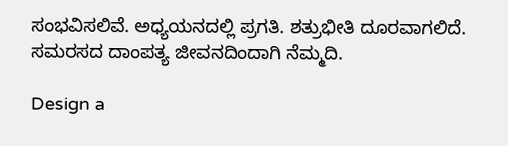ಸಂಭವಿಸಲಿವೆ. ಅಧ್ಯಯನದಲ್ಲಿ ಪ್ರಗತಿ. ಶತ್ರುಭೀತಿ ದೂರವಾಗಲಿದೆ. ಸಮರಸದ ದಾಂಪತ್ಯ ಜೀವನದಿಂದಾಗಿ ನೆಮ್ಮದಿ.

Design a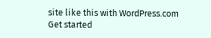site like this with WordPress.com
Get started